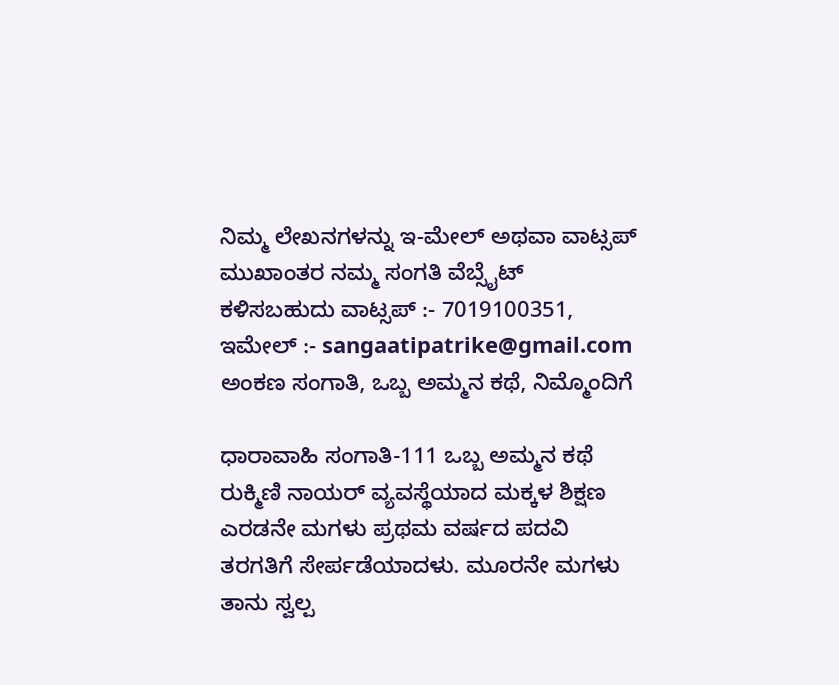ನಿಮ್ಮ ಲೇಖನಗಳನ್ನು ಇ-ಮೇಲ್ ಅಥವಾ ವಾಟ್ಸಪ್ ಮುಖಾಂತರ ನಮ್ಮ ಸಂಗತಿ ವೆಬ್ಸೈಟ್ ಕಳಿಸಬಹುದು ವಾಟ್ಸಪ್‌ :- 7019100351, ಇಮೇಲ್ :- sangaatipatrike@gmail.com
ಅಂಕಣ ಸಂಗಾತಿ, ಒಬ್ಬ ಅಮ್ಮನ ಕಥೆ, ನಿಮ್ಮೊಂದಿಗೆ

ಧಾರಾವಾಹಿ ಸಂಗಾತಿ-111 ಒಬ್ಬ ಅಮ್ಮನ ಕಥೆ ರುಕ್ಮಿಣಿ ನಾಯರ್ ವ್ಯವಸ್ಥೆಯಾದ ಮಕ್ಕಳ ಶಿಕ್ಷಣ ಎರಡನೇ ಮಗಳು ಪ್ರಥಮ ವರ್ಷದ ಪದವಿ ತರಗತಿಗೆ ಸೇರ್ಪಡೆಯಾದಳು. ಮೂರನೇ ಮಗಳು ತಾನು ಸ್ವಲ್ಪ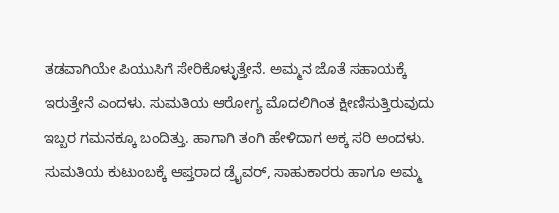ತಡವಾಗಿಯೇ ಪಿಯುಸಿಗೆ ಸೇರಿಕೊಳ್ಳುತ್ತೇನೆ. ಅಮ್ಮನ ಜೊತೆ ಸಹಾಯಕ್ಕೆ ಇರುತ್ತೇನೆ ಎಂದಳು. ಸುಮತಿಯ ಆರೋಗ್ಯ ಮೊದಲಿಗಿಂತ ಕ್ಷೀಣಿಸುತ್ತಿರುವುದು ಇಬ್ಬರ ಗಮನಕ್ಕೂ ಬಂದಿತ್ತು. ಹಾಗಾಗಿ ತಂಗಿ ಹೇಳಿದಾಗ ಅಕ್ಕ ಸರಿ ಅಂದಳು. ಸುಮತಿಯ ಕುಟುಂಬಕ್ಕೆ ಆಪ್ತರಾದ ಡ್ರೈವರ್, ಸಾಹುಕಾರರು ಹಾಗೂ ಅಮ್ಮ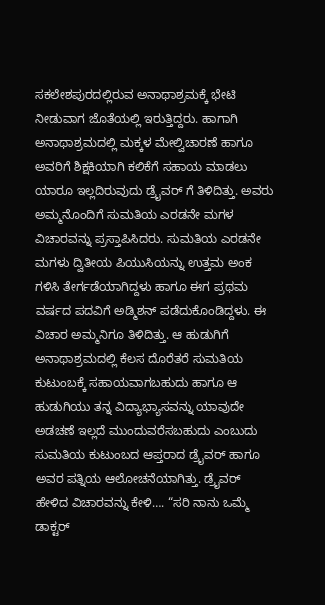ಸಕಲೇಶಪುರದಲ್ಲಿರುವ ಅನಾಥಾಶ್ರಮಕ್ಕೆ ಭೇಟಿ ನೀಡುವಾಗ ಜೊತೆಯಲ್ಲಿ ಇರುತ್ತಿದ್ದರು. ಹಾಗಾಗಿ ಅನಾಥಾಶ್ರಮದಲ್ಲಿ ಮಕ್ಕಳ ಮೇಲ್ವಿಚಾರಣೆ ಹಾಗೂ ಅವರಿಗೆ ಶಿಕ್ಷಕಿಯಾಗಿ ಕಲಿಕೆಗೆ ಸಹಾಯ ಮಾಡಲು ಯಾರೂ ಇಲ್ಲದಿರುವುದು ಡ್ರೈವರ್ ಗೆ ತಿಳಿದಿತ್ತು. ಅವರು ಅಮ್ಮನೊಂದಿಗೆ ಸುಮತಿಯ ಎರಡನೇ ಮಗಳ ವಿಚಾರವನ್ನು ಪ್ರಸ್ತಾಪಿಸಿದರು. ಸುಮತಿಯ ಎರಡನೇ ಮಗಳು ದ್ವಿತೀಯ ಪಿಯುಸಿಯನ್ನು ಉತ್ತಮ ಅಂಕ ಗಳಿಸಿ ತೇರ್ಗಡೆಯಾಗಿದ್ದಳು ಹಾಗೂ ಈಗ ಪ್ರಥಮ ವರ್ಷದ ಪದವಿಗೆ ಅಡ್ಮಿಶನ್ ಪಡೆದುಕೊಂಡಿದ್ದಳು. ಈ ವಿಚಾರ ಅಮ್ಮನಿಗೂ ತಿಳಿದಿತ್ತು. ಆ ಹುಡುಗಿಗೆ ಅನಾಥಾಶ್ರಮದಲ್ಲಿ ಕೆಲಸ ದೊರೆತರೆ ಸುಮತಿಯ ಕುಟುಂಬಕ್ಕೆ ಸಹಾಯವಾಗಬಹುದು ಹಾಗೂ ಆ ಹುಡುಗಿಯು ತನ್ನ ವಿದ್ಯಾಭ್ಯಾಸವನ್ನು ಯಾವುದೇ ಅಡಚಣೆ ಇಲ್ಲದೆ ಮುಂದುವರೆಸಬಹುದು ಎಂಬುದು ಸುಮತಿಯ ಕುಟುಂಬದ ಆಪ್ತರಾದ ಡ್ರೈವರ್ ಹಾಗೂ ಅವರ ಪತ್ನಿಯ ಆಲೋಚನೆಯಾಗಿತ್ತು. ಡ್ರೈವರ್ ಹೇಳಿದ ವಿಚಾರವನ್ನು ಕೇಳಿ…. “ಸರಿ ನಾನು ಒಮ್ಮೆ ಡಾಕ್ಟರ್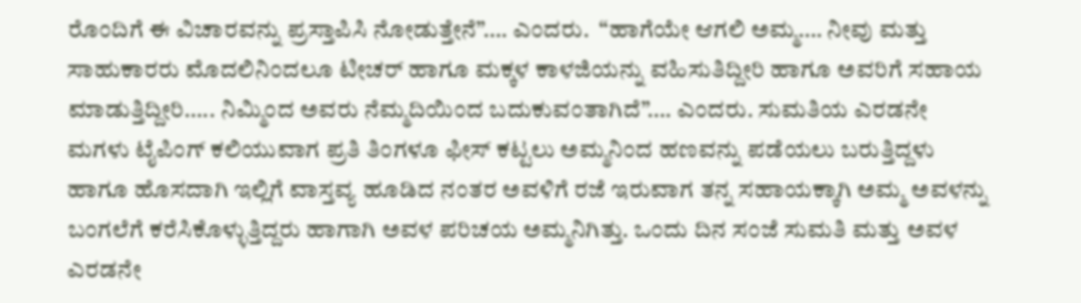ರೊಂದಿಗೆ ಈ ವಿಚಾರವನ್ನು ಪ್ರಸ್ತಾಪಿಸಿ ನೋಡುತ್ತೇನೆ”…. ಎಂದರು.  “ಹಾಗೆಯೇ ಆಗಲಿ ಅಮ್ಮ…. ನೀವು ಮತ್ತು ಸಾಹುಕಾರರು ಮೊದಲಿನಿಂದಲೂ ಟೀಚರ್ ಹಾಗೂ ಮಕ್ಕಳ ಕಾಳಜಿಯನ್ನು ವಹಿಸುತಿದ್ದೀರಿ ಹಾಗೂ ಅವರಿಗೆ ಸಹಾಯ ಮಾಡುತ್ತಿದ್ದೀರಿ….. ನಿಮ್ಮಿಂದ ಅವರು ನೆಮ್ಮದಿಯಿಂದ ಬದುಕುವಂತಾಗಿದೆ”…. ಎಂದರು. ಸುಮತಿಯ ಎರಡನೇ ಮಗಳು ಟೈಪಿಂಗ್ ಕಲಿಯುವಾಗ ಪ್ರತಿ ತಿಂಗಳೂ ಫೀಸ್ ಕಟ್ಟಲು ಅಮ್ಮನಿಂದ ಹಣವನ್ನು ಪಡೆಯಲು ಬರುತ್ತಿದ್ದಳು ಹಾಗೂ ಹೊಸದಾಗಿ ಇಲ್ಲಿಗೆ ವಾಸ್ತವ್ಯ ಹೂಡಿದ ನಂತರ ಅವಳಿಗೆ ರಜೆ ಇರುವಾಗ ತನ್ನ ಸಹಾಯಕ್ಕಾಗಿ ಅಮ್ಮ ಅವಳನ್ನು ಬಂಗಲೆಗೆ ಕರೆಸಿಕೊಳ್ಳುತ್ತಿದ್ದರು ಹಾಗಾಗಿ ಅವಳ ಪರಿಚಯ ಅಮ್ಮನಿಗಿತ್ತು. ಒಂದು ದಿನ ಸಂಜೆ ಸುಮತಿ ಮತ್ತು ಅವಳ ಎರಡನೇ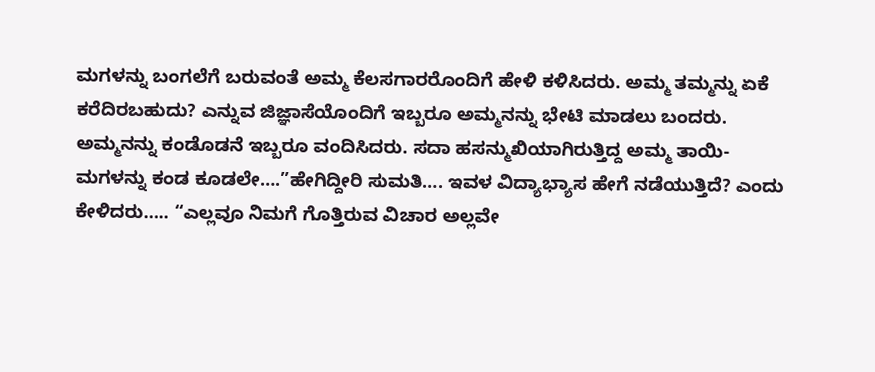ಮಗಳನ್ನು ಬಂಗಲೆಗೆ ಬರುವಂತೆ ಅಮ್ಮ ಕೆಲಸಗಾರರೊಂದಿಗೆ ಹೇಳಿ ಕಳಿಸಿದರು. ಅಮ್ಮ ತಮ್ಮನ್ನು ಏಕೆ ಕರೆದಿರಬಹುದು? ಎನ್ನುವ ಜಿಜ್ಞಾಸೆಯೊಂದಿಗೆ ಇಬ್ಬರೂ ಅಮ್ಮನನ್ನು ಭೇಟಿ ಮಾಡಲು ಬಂದರು. ಅಮ್ಮನನ್ನು ಕಂಡೊಡನೆ ಇಬ್ಬರೂ ವಂದಿಸಿದರು. ಸದಾ ಹಸನ್ಮುಖಿಯಾಗಿರುತ್ತಿದ್ದ ಅಮ್ಮ ತಾಯಿ-ಮಗಳನ್ನು ಕಂಡ ಕೂಡಲೇ….”ಹೇಗಿದ್ದೀರಿ ಸುಮತಿ…. ಇವಳ ವಿದ್ಯಾಭ್ಯಾಸ ಹೇಗೆ ನಡೆಯುತ್ತಿದೆ? ಎಂದು ಕೇಳಿದರು….. “ಎಲ್ಲವೂ ನಿಮಗೆ ಗೊತ್ತಿರುವ ವಿಚಾರ ಅಲ್ಲವೇ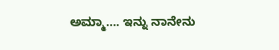ಅಮ್ಮಾ…. ಇನ್ನು ನಾನೇನು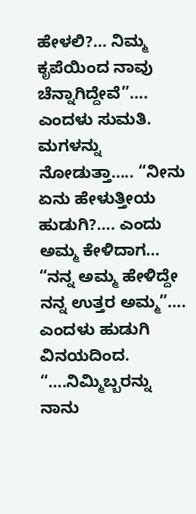ಹೇಳಲಿ?… ನಿಮ್ಮ ಕೃಪೆಯಿಂದ ನಾವು ಚೆನ್ನಾಗಿದ್ದೇವೆ”…. ಎಂದಳು ಸುಮತಿ. ಮಗಳನ್ನು ನೋಡುತ್ತಾ….. “ನೀನು ಏನು ಹೇಳುತ್ತೀಯ ಹುಡುಗಿ?…. ಎಂದು ಅಮ್ಮ ಕೇಳಿದಾಗ… “ನನ್ನ ಅಮ್ಮ ಹೇಳಿದ್ದೇ ನನ್ನ ಉತ್ತರ ಅಮ್ಮ”…. ಎಂದಳು ಹುಡುಗಿ ವಿನಯದಿಂದ. “….ನಿಮ್ಮಿಬ್ಬರನ್ನು ನಾನು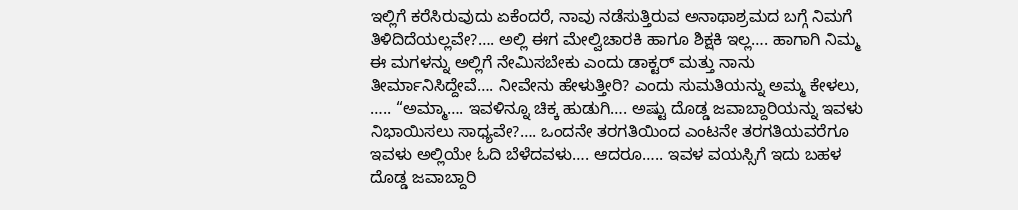ಇಲ್ಲಿಗೆ ಕರೆಸಿರುವುದು ಏಕೆಂದರೆ, ನಾವು ನಡೆಸುತ್ತಿರುವ ಅನಾಥಾಶ್ರಮದ ಬಗ್ಗೆ ನಿಮಗೆ ತಿಳಿದಿದೆಯಲ್ಲವೇ?…. ಅಲ್ಲಿ ಈಗ ಮೇಲ್ವಿಚಾರಕಿ ಹಾಗೂ ಶಿಕ್ಷಕಿ ಇಲ್ಲ…. ಹಾಗಾಗಿ ನಿಮ್ಮ ಈ ಮಗಳನ್ನು ಅಲ್ಲಿಗೆ ನೇಮಿಸಬೇಕು ಎಂದು ಡಾಕ್ಟರ್ ಮತ್ತು ನಾನು ತೀರ್ಮಾನಿಸಿದ್ದೇವೆ…. ನೀವೇನು ಹೇಳುತ್ತೀರಿ? ಎಂದು ಸುಮತಿಯನ್ನು ಅಮ್ಮ ಕೇಳಲು, ….. “ಅಮ್ಮಾ…. ಇವಳಿನ್ನೂ ಚಿಕ್ಕ ಹುಡುಗಿ…. ಅಷ್ಟು ದೊಡ್ಡ ಜವಾಬ್ದಾರಿಯನ್ನು ಇವಳು ನಿಭಾಯಿಸಲು ಸಾಧ್ಯವೇ?…. ಒಂದನೇ ತರಗತಿಯಿಂದ ಎಂಟನೇ ತರಗತಿಯವರೆಗೂ ಇವಳು ಅಲ್ಲಿಯೇ ಓದಿ ಬೆಳೆದವಳು…. ಆದರೂ….. ಇವಳ ವಯಸ್ಸಿಗೆ ಇದು ಬಹಳ ದೊಡ್ಡ ಜವಾಬ್ದಾರಿ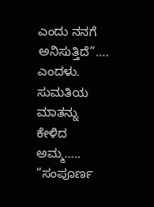ಎಂದು ನನಗೆ ಅನಿಸುತ್ತಿದೆ”…. ಎಂದಳು. ಸುಮತಿಯ ಮಾತನ್ನು ಕೇಳಿದ ಅಮ್ಮ….. “ಸಂಪೂರ್ಣ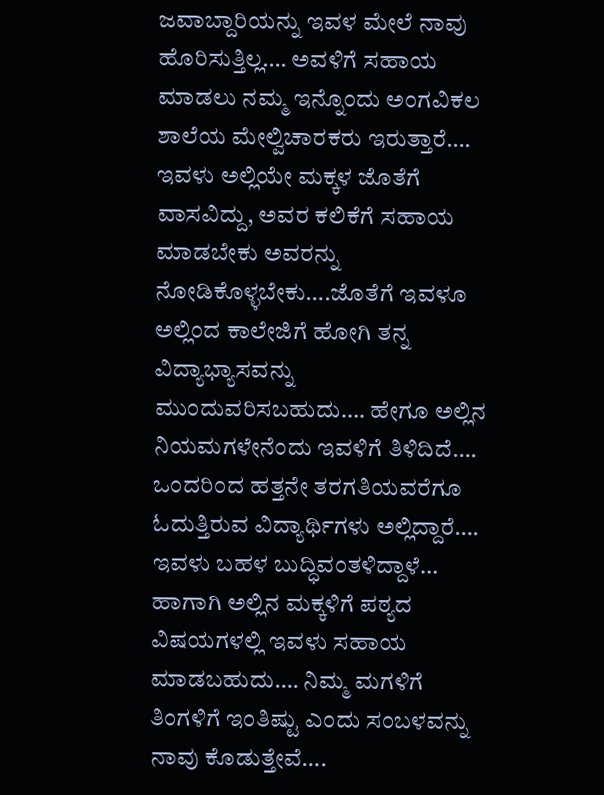ಜವಾಬ್ದಾರಿಯನ್ನು ಇವಳ ಮೇಲೆ ನಾವು ಹೊರಿಸುತ್ತಿಲ್ಲ…. ಅವಳಿಗೆ ಸಹಾಯ ಮಾಡಲು ನಮ್ಮ ಇನ್ನೊಂದು ಅಂಗವಿಕಲ ಶಾಲೆಯ ಮೇಲ್ವಿಚಾರಕರು ಇರುತ್ತಾರೆ…. ಇವಳು ಅಲ್ಲಿಯೇ ಮಕ್ಕಳ ಜೊತೆಗೆ ವಾಸವಿದ್ದು, ಅವರ ಕಲಿಕೆಗೆ ಸಹಾಯ ಮಾಡಬೇಕು ಅವರನ್ನು ನೋಡಿಕೊಳ್ಳಬೇಕು….ಜೊತೆಗೆ ಇವಳೂ ಅಲ್ಲಿಂದ ಕಾಲೇಜಿಗೆ ಹೋಗಿ ತನ್ನ ವಿದ್ಯಾಭ್ಯಾಸವನ್ನು ಮುಂದುವರಿಸಬಹುದು…. ಹೇಗೂ ಅಲ್ಲಿನ ನಿಯಮಗಳೇನೆಂದು ಇವಳಿಗೆ ತಿಳಿದಿದೆ…. ಒಂದರಿಂದ ಹತ್ತನೇ ತರಗತಿಯವರೆಗೂ ಓದುತ್ತಿರುವ ವಿದ್ಯಾರ್ಥಿಗಳು ಅಲ್ಲಿದ್ದಾರೆ…. ಇವಳು ಬಹಳ ಬುದ್ಧಿವಂತಳಿದ್ದಾಳೆ… ಹಾಗಾಗಿ ಅಲ್ಲಿನ ಮಕ್ಕಳಿಗೆ ಪಠ್ಯದ ವಿಷಯಗಳಲ್ಲಿ ಇವಳು ಸಹಾಯ ಮಾಡಬಹುದು…. ನಿಮ್ಮ ಮಗಳಿಗೆ ತಿಂಗಳಿಗೆ ಇಂತಿಷ್ಟು ಎಂದು ಸಂಬಳವನ್ನು ನಾವು ಕೊಡುತ್ತೇವೆ….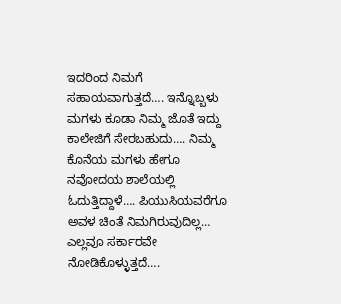ಇದರಿಂದ ನಿಮಗೆ ಸಹಾಯವಾಗುತ್ತದೆ…. ಇನ್ನೊಬ್ಬಳು ಮಗಳು ಕೂಡಾ ನಿಮ್ಮ ಜೊತೆ ಇದ್ದು ಕಾಲೇಜಿಗೆ ಸೇರಬಹುದು…. ನಿಮ್ಮ ಕೊನೆಯ ಮಗಳು ಹೇಗೂ ನವೋದಯ ಶಾಲೆಯಲ್ಲಿ ಓದುತ್ತಿದ್ದಾಳೆ…. ಪಿಯುಸಿಯವರೆಗೂ ಅವಳ ಚಿಂತೆ ನಿಮಗಿರುವುದಿಲ್ಲ… ಎಲ್ಲವೂ ಸರ್ಕಾರವೇ ನೋಡಿಕೊಳ್ಳುತ್ತದೆ….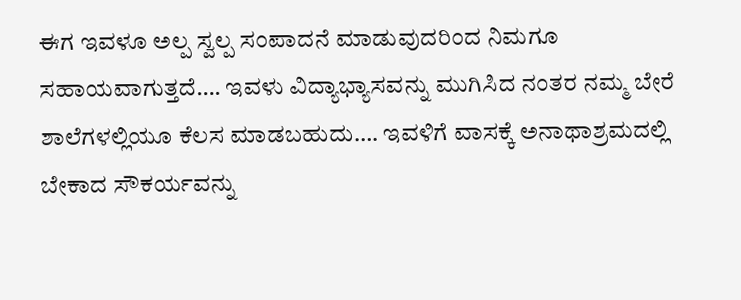ಈಗ ಇವಳೂ ಅಲ್ಪ ಸ್ವಲ್ಪ ಸಂಪಾದನೆ ಮಾಡುವುದರಿಂದ ನಿಮಗೂ ಸಹಾಯವಾಗುತ್ತದೆ…. ಇವಳು ವಿದ್ಯಾಭ್ಯಾಸವನ್ನು ಮುಗಿಸಿದ ನಂತರ ನಮ್ಮ ಬೇರೆ ಶಾಲೆಗಳಲ್ಲಿಯೂ ಕೆಲಸ ಮಾಡಬಹುದು…. ಇವಳಿಗೆ ವಾಸಕ್ಕೆ ಅನಾಥಾಶ್ರಮದಲ್ಲಿ ಬೇಕಾದ ಸೌಕರ್ಯವನ್ನು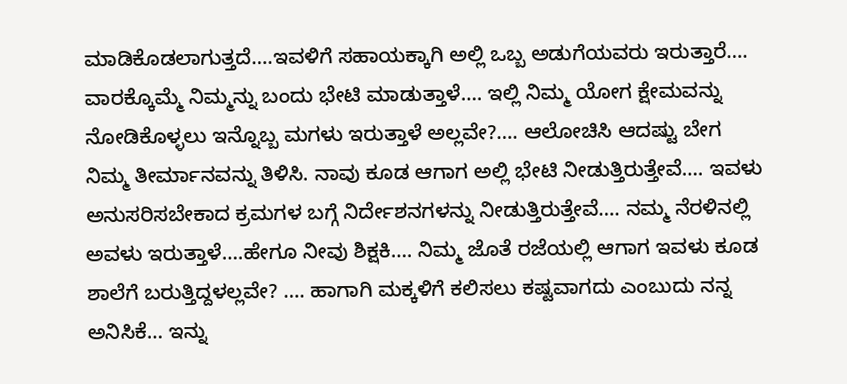ಮಾಡಿಕೊಡಲಾಗುತ್ತದೆ….ಇವಳಿಗೆ ಸಹಾಯಕ್ಕಾಗಿ ಅಲ್ಲಿ ಒಬ್ಬ ಅಡುಗೆಯವರು ಇರುತ್ತಾರೆ…. ವಾರಕ್ಕೊಮ್ಮೆ ನಿಮ್ಮನ್ನು ಬಂದು ಭೇಟಿ ಮಾಡುತ್ತಾಳೆ…. ಇಲ್ಲಿ ನಿಮ್ಮ ಯೋಗ ಕ್ಷೇಮವನ್ನು ನೋಡಿಕೊಳ್ಳಲು ಇನ್ನೊಬ್ಬ ಮಗಳು ಇರುತ್ತಾಳೆ ಅಲ್ಲವೇ?…. ಆಲೋಚಿಸಿ ಆದಷ್ಟು ಬೇಗ ನಿಮ್ಮ ತೀರ್ಮಾನವನ್ನು ತಿಳಿಸಿ. ನಾವು ಕೂಡ ಆಗಾಗ ಅಲ್ಲಿ ಭೇಟಿ ನೀಡುತ್ತಿರುತ್ತೇವೆ…. ಇವಳು ಅನುಸರಿಸಬೇಕಾದ ಕ್ರಮಗಳ ಬಗ್ಗೆ ನಿರ್ದೇಶನಗಳನ್ನು ನೀಡುತ್ತಿರುತ್ತೇವೆ…. ನಮ್ಮ ನೆರಳಿನಲ್ಲಿ ಅವಳು ಇರುತ್ತಾಳೆ….ಹೇಗೂ ನೀವು ಶಿಕ್ಷಕಿ…. ನಿಮ್ಮ ಜೊತೆ ರಜೆಯಲ್ಲಿ ಆಗಾಗ ಇವಳು ಕೂಡ ಶಾಲೆಗೆ ಬರುತ್ತಿದ್ದಳಲ್ಲವೇ? …. ಹಾಗಾಗಿ ಮಕ್ಕಳಿಗೆ ಕಲಿಸಲು ಕಷ್ಟವಾಗದು ಎಂಬುದು ನನ್ನ ಅನಿಸಿಕೆ… ಇನ್ನು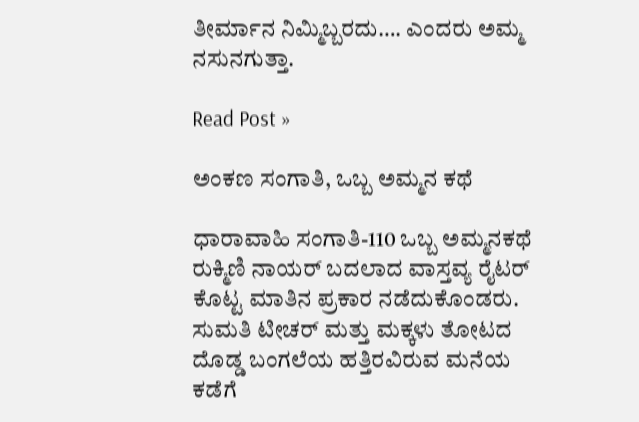ತೀರ್ಮಾನ ನಿಮ್ಮಿಬ್ಬರದು…. ಎಂದರು ಅಮ್ಮ ನಸುನಗುತ್ತಾ.

Read Post »

ಅಂಕಣ ಸಂಗಾತಿ, ಒಬ್ಬ ಅಮ್ಮನ ಕಥೆ

ಧಾರಾವಾಹಿ ಸಂಗಾತಿ-110 ಒಬ್ಬ ಅಮ್ಮನಕಥೆ ರುಕ್ಮಿಣಿ ನಾಯರ್ ಬದಲಾದ ವಾಸ್ತವ್ಯ ರೈಟರ್ ಕೊಟ್ಟ ಮಾತಿನ ಪ್ರಕಾರ ನಡೆದುಕೊಂಡರು. ಸುಮತಿ ಟೀಚರ್ ಮತ್ತು ಮಕ್ಕಳು ತೋಟದ ದೊಡ್ಡ ಬಂಗಲೆಯ ಹತ್ತಿರವಿರುವ ಮನೆಯ ಕಡೆಗೆ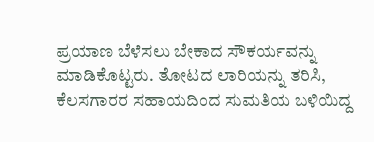ಪ್ರಯಾಣ ಬೆಳೆಸಲು ಬೇಕಾದ ಸೌಕರ್ಯವನ್ನು ಮಾಡಿಕೊಟ್ಟರು. ತೋಟದ ಲಾರಿಯನ್ನು ತರಿಸಿ, ಕೆಲಸಗಾರರ ಸಹಾಯದಿಂದ ಸುಮತಿಯ ಬಳಿಯಿದ್ದ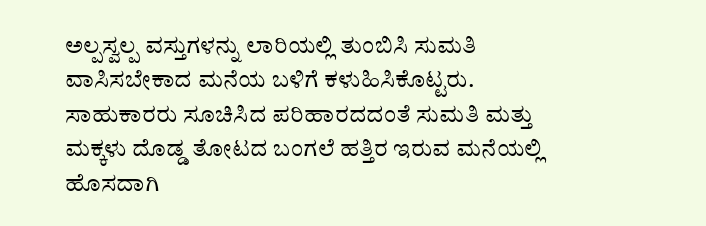ಅಲ್ಪಸ್ವಲ್ಪ ವಸ್ತುಗಳನ್ನು ಲಾರಿಯಲ್ಲಿ ತುಂಬಿಸಿ ಸುಮತಿ ವಾಸಿಸಬೇಕಾದ ಮನೆಯ ಬಳಿಗೆ ಕಳುಹಿಸಿಕೊಟ್ಟರು. ಸಾಹುಕಾರರು ಸೂಚಿಸಿದ ಪರಿಹಾರದದಂತೆ ಸುಮತಿ ಮತ್ತು ಮಕ್ಕಳು ದೊಡ್ಡ ತೋಟದ ಬಂಗಲೆ ಹತ್ತಿರ ಇರುವ ಮನೆಯಲ್ಲಿ ಹೊಸದಾಗಿ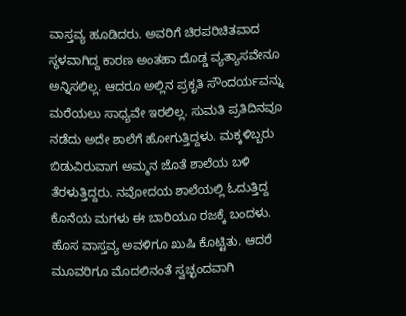ವಾಸ್ತವ್ಯ ಹೂಡಿದರು. ಅವರಿಗೆ ಚಿರಪರಿಚಿತವಾದ ಸ್ಥಳವಾಗಿದ್ದ ಕಾರಣ ಅಂತಹಾ ದೊಡ್ಡ ವ್ಯತ್ಯಾಸವೇನೂ ಅನ್ನಿಸಲಿಲ್ಲ. ಆದರೂ ಅಲ್ಲಿನ ಪ್ರಕೃತಿ ಸೌಂದರ್ಯವನ್ನು ಮರೆಯಲು ಸಾಧ್ಯವೇ ಇರಲಿಲ್ಲ. ಸುಮತಿ ಪ್ರತಿದಿನವೂ ನಡೆದು ಅದೇ ಶಾಲೆಗೆ ಹೋಗುತ್ತಿದ್ದಳು. ಮಕ್ಕಳಿಬ್ಬರು ಬಿಡುವಿರುವಾಗ ಅಮ್ಮನ ಜೊತೆ ಶಾಲೆಯ ಬಳಿ ತೆರಳುತ್ತಿದ್ದರು. ನವೋದಯ ಶಾಲೆಯಲ್ಲಿ ಓದುತ್ತಿದ್ದ ಕೊನೆಯ ಮಗಳು ಈ ಬಾರಿಯೂ ರಜಕ್ಕೆ ಬಂದಳು. ಹೊಸ ವಾಸ್ತವ್ಯ ಅವಳಿಗೂ ಖುಷಿ ಕೊಟ್ಟಿತು. ಆದರೆ ಮೂವರಿಗೂ ಮೊದಲಿನಂತೆ ಸ್ವಚ್ಛಂದವಾಗಿ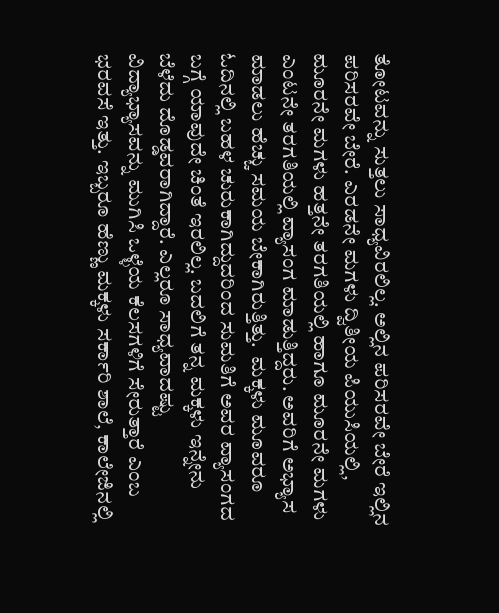ತೋಟವನ್ನು ಸುತ್ತಲು ಸಾಧ್ಯವಿರಲಿಲ್ಲ. ಅಲ್ಲಿನ ಪರಿಸರವೇ ಬೇರೆ ಇಲ್ಲಿನ ಪರಿಸರವೇ ಬೇರೆ. ಎರಡನೇ ಮಗಳು ದ್ವಿತೀಯ ಪಿಯುಸಿಯಲ್ಲಿ, ಮೂರನೇ ಮಗಳು ಹತ್ತನೇ ತರಗತಿಯಲ್ಲಿ ಹಾಗೂ ಮೂರನೇ ಮಗಳು ಎಂಟನೇ ತರಗತಿಯಲ್ಲಿ ವ್ಯಾಸಂಗ ಮಾಡುತ್ತಿದ್ದರು. ಅವರಿಗೆ ಅಭ್ಯಾಸ ಮಾಡಲು ಹೆಚ್ಚು ಸಮಯ ಬೇಕಾಗಿರುತ್ತಿತ್ತು.  ಮಕ್ಕಳು ಮೂವರೂ ಓದಿನಲ್ಲಿ ಬಹಳ ಚುರುಕಾಗಿದ್ದುದರಿಂದ ಸುಮತಿಗೆ ಅವರ ವ್ಯಾಸಂಗದ ಬಗ್ಗೆ ಯಾವುದೇ ಚಿಂತೆ ಇರಲಿಲ್ಲ. ಬದಲಿಗೆ ತನ್ನ ಮಕ್ಕಳು ಇನ್ನೇನು ಬೆಳೆದು ದೊಡ್ಡವರಾಗಿದ್ದಾರೆ. ಎಲ್ಲರೂ ಸಾಧ್ಯವಾದಷ್ಟು ವಿದ್ಯಾಭ್ಯಾಸವನ್ನು ಮುಗಿಸಿ ಒಳ್ಳೆಯ ಕೆಲಸಗಳಿಗೆ ಸೇರುತ್ತಾರೆ ಎಂಬ ಭರವಸೆ ಇತ್ತು. ಇಬ್ಬರೂ ಹೆಣ್ಣು ಮಕ್ಕಳು ಸರ್ಕಾರಿ ಶಾಲೆ, ಕಾಲೇಜಿನಲ್ಲಿ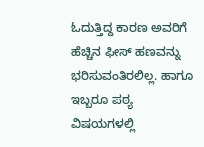ಓದುತ್ತಿದ್ದ ಕಾರಣ ಅವರಿಗೆ ಹೆಚ್ಚಿನ ಫೀಸ್ ಹಣವನ್ನು ಭರಿಸುವಂತಿರಲಿಲ್ಲ. ಹಾಗೂ ಇಬ್ಬರೂ ಪಠ್ಯ ವಿಷಯಗಳಲ್ಲಿ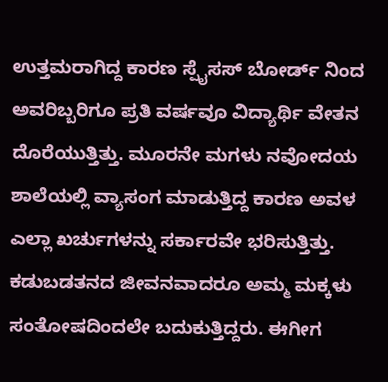ಉತ್ತಮರಾಗಿದ್ದ ಕಾರಣ ಸ್ಪೈಸಸ್ ಬೋರ್ಡ್ ನಿಂದ ಅವರಿಬ್ಬರಿಗೂ ಪ್ರತಿ ವರ್ಷವೂ ವಿದ್ಯಾರ್ಥಿ ವೇತನ ದೊರೆಯುತ್ತಿತ್ತು. ಮೂರನೇ ಮಗಳು ನವೋದಯ ಶಾಲೆಯಲ್ಲಿ ವ್ಯಾಸಂಗ ಮಾಡುತ್ತಿದ್ದ ಕಾರಣ ಅವಳ ಎಲ್ಲಾ ಖರ್ಚುಗಳನ್ನು ಸರ್ಕಾರವೇ ಭರಿಸುತ್ತಿತ್ತು. ಕಡುಬಡತನದ ಜೀವನವಾದರೂ ಅಮ್ಮ ಮಕ್ಕಳು ಸಂತೋಷದಿಂದಲೇ ಬದುಕುತ್ತಿದ್ದರು. ಈಗೀಗ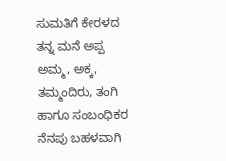ಸುಮತಿಗೆ ಕೇರಳದ ತನ್ನ ಮನೆ ಅಪ್ಪ ಅಮ್ಮ, ಅಕ್ಕ, ತಮ್ಮಂದಿರು, ತಂಗಿ ಹಾಗೂ ಸಂಬಂಧಿಕರ ನೆನಪು ಬಹಳವಾಗಿ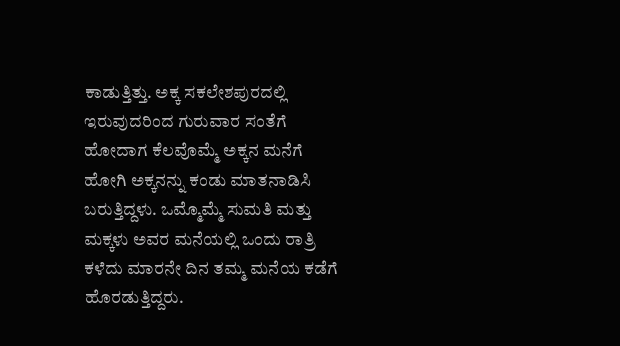ಕಾಡುತ್ತಿತ್ತು. ಅಕ್ಕ ಸಕಲೇಶಪುರದಲ್ಲಿ ಇರುವುದರಿಂದ ಗುರುವಾರ ಸಂತೆಗೆ ಹೋದಾಗ ಕೆಲವೊಮ್ಮೆ ಅಕ್ಕನ ಮನೆಗೆ ಹೋಗಿ ಅಕ್ಕನನ್ನು ಕಂಡು ಮಾತನಾಡಿಸಿ ಬರುತ್ತಿದ್ದಳು. ಒಮ್ಮೊಮ್ಮೆ ಸುಮತಿ ಮತ್ತು ಮಕ್ಕಳು ಅವರ ಮನೆಯಲ್ಲಿ ಒಂದು ರಾತ್ರಿ ಕಳೆದು ಮಾರನೇ ದಿನ ತಮ್ಮ ಮನೆಯ ಕಡೆಗೆ ಹೊರಡುತ್ತಿದ್ದರು.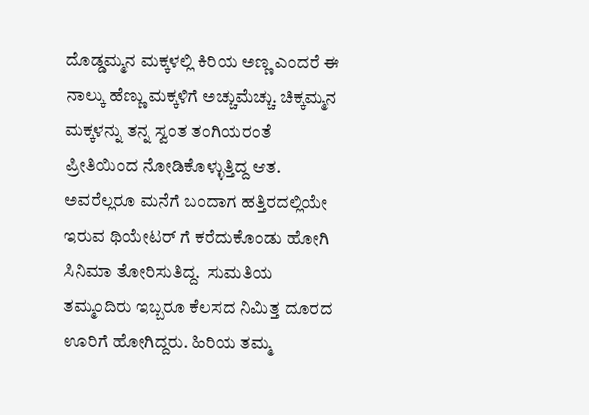ದೊಡ್ಡಮ್ಮನ ಮಕ್ಕಳಲ್ಲಿ ಕಿರಿಯ ಅಣ್ಣ ಎಂದರೆ ಈ ನಾಲ್ಕು ಹೆಣ್ಣು ಮಕ್ಕಳಿಗೆ ಅಚ್ಚುಮೆಚ್ಚು. ಚಿಕ್ಕಮ್ಮನ ಮಕ್ಕಳನ್ನು ತನ್ನ ಸ್ವಂತ ತಂಗಿಯರಂತೆ ಪ್ರೀತಿಯಿಂದ ನೋಡಿಕೊಳ್ಳುತ್ತಿದ್ದ ಆತ. ಅವರೆಲ್ಲರೂ ಮನೆಗೆ ಬಂದಾಗ ಹತ್ತಿರದಲ್ಲಿಯೇ ಇರುವ ಥಿಯೇಟರ್ ಗೆ ಕರೆದುಕೊಂಡು ಹೋಗಿ ಸಿನಿಮಾ ತೋರಿಸುತಿದ್ದ.  ಸುಮತಿಯ ತಮ್ಮಂದಿರು ಇಬ್ಬರೂ ಕೆಲಸದ ನಿಮಿತ್ತ ದೂರದ ಊರಿಗೆ ಹೋಗಿದ್ದರು. ಹಿರಿಯ ತಮ್ಮ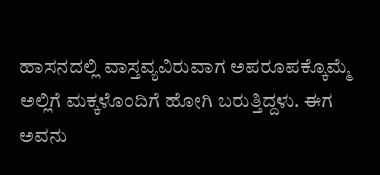ಹಾಸನದಲ್ಲಿ ವಾಸ್ತವ್ಯವಿರುವಾಗ ಅಪರೂಪಕ್ಕೊಮ್ಮೆ ಅಲ್ಲಿಗೆ ಮಕ್ಕಳೊಂದಿಗೆ ಹೋಗಿ ಬರುತ್ತಿದ್ದಳು. ಈಗ ಅವನು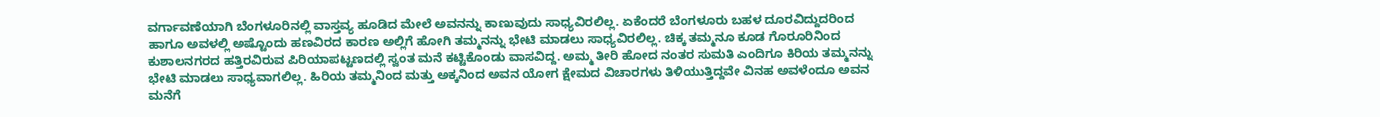ವರ್ಗಾವಣೆಯಾಗಿ ಬೆಂಗಳೂರಿನಲ್ಲಿ ವಾಸ್ತವ್ಯ ಹೂಡಿದ ಮೇಲೆ ಅವನನ್ನು ಕಾಣುವುದು ಸಾಧ್ಯವಿರಲಿಲ್ಲ. ಏಕೆಂದರೆ ಬೆಂಗಳೂರು ಬಹಳ ದೂರವಿದ್ದುದರಿಂದ ಹಾಗೂ ಅವಳಲ್ಲಿ ಅಷ್ಟೊಂದು ಹಣವಿರದ ಕಾರಣ ಅಲ್ಲಿಗೆ ಹೋಗಿ ತಮ್ಮನನ್ನು ಭೇಟಿ ಮಾಡಲು ಸಾಧ್ಯವಿರಲಿಲ್ಲ. ಚಿಕ್ಕ ತಮ್ಮನೂ ಕೂಡ ಗೊರೂರಿನಿಂದ ಕುಶಾಲನಗರದ ಹತ್ತಿರವಿರುವ ಪಿರಿಯಾಪಟ್ಟಣದಲ್ಲಿ ಸ್ವಂತ ಮನೆ ಕಟ್ಟಿಕೊಂಡು ವಾಸವಿದ್ದ. ಅಮ್ಮ ತೀರಿ ಹೋದ ನಂತರ ಸುಮತಿ ಎಂದಿಗೂ ಕಿರಿಯ ತಮ್ಮನನ್ನು ಭೇಟಿ ಮಾಡಲು ಸಾಧ್ಯವಾಗಲಿಲ್ಲ. ಹಿರಿಯ ತಮ್ಮನಿಂದ ಮತ್ತು ಅಕ್ಕನಿಂದ ಅವನ ಯೋಗ ಕ್ಷೇಮದ ವಿಚಾರಗಳು ತಿಳಿಯುತ್ತಿದ್ದವೇ ವಿನಹ ಅವಳೆಂದೂ ಅವನ ಮನೆಗೆ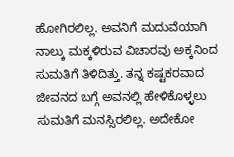ಹೋಗಿರಲಿಲ್ಲ. ಅವನಿಗೆ ಮದುವೆಯಾಗಿ ನಾಲ್ಕು ಮಕ್ಕಳಿರುವ ವಿಚಾರವು ಅಕ್ಕನಿಂದ ಸುಮತಿಗೆ ತಿಳಿದಿತ್ತು. ತನ್ನ ಕಷ್ಟಕರವಾದ ಜೀವನದ ಬಗ್ಗೆ ಅವನಲ್ಲಿ ಹೇಳಿಕೊಳ್ಳಲು ಸುಮತಿಗೆ ಮನಸ್ಸಿರಲಿಲ್ಲ. ಅದೇಕೋ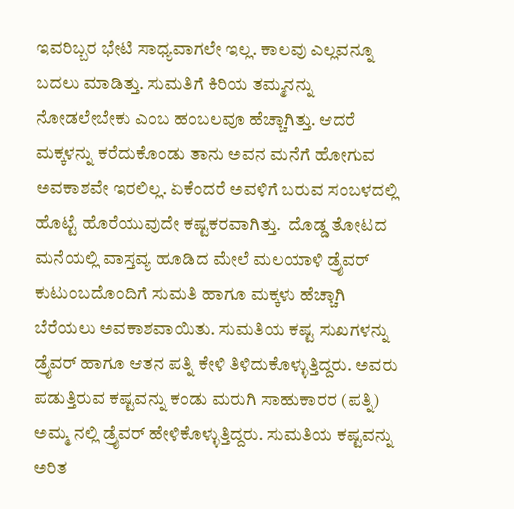ಇವರಿಬ್ಬರ ಭೇಟಿ ಸಾಧ್ಯವಾಗಲೇ ಇಲ್ಲ. ಕಾಲವು ಎಲ್ಲವನ್ನೂ ಬದಲು ಮಾಡಿತ್ತು. ಸುಮತಿಗೆ ಕಿರಿಯ ತಮ್ಮನನ್ನು ನೋಡಲೇಬೇಕು ಎಂಬ ಹಂಬಲವೂ ಹೆಚ್ಚಾಗಿತ್ತು. ಆದರೆ ಮಕ್ಕಳನ್ನು ಕರೆದುಕೊಂಡು ತಾನು ಅವನ ಮನೆಗೆ ಹೋಗುವ ಅವಕಾಶವೇ ಇರಲಿಲ್ಲ. ಏಕೆಂದರೆ ಅವಳಿಗೆ ಬರುವ ಸಂಬಳದಲ್ಲಿ ಹೊಟ್ಟೆ ಹೊರೆಯುವುದೇ ಕಷ್ಟಕರವಾಗಿತ್ತು.  ದೊಡ್ಡ ತೋಟದ ಮನೆಯಲ್ಲಿ ವಾಸ್ತವ್ಯ ಹೂಡಿದ ಮೇಲೆ ಮಲಯಾಳಿ ಡ್ರೈವರ್ ಕುಟುಂಬದೊಂದಿಗೆ ಸುಮತಿ ಹಾಗೂ ಮಕ್ಕಳು ಹೆಚ್ಚಾಗಿ ಬೆರೆಯಲು ಅವಕಾಶವಾಯಿತು. ಸುಮತಿಯ ಕಷ್ಟ ಸುಖಗಳನ್ನು ಡ್ರೈವರ್ ಹಾಗೂ ಆತನ ಪತ್ನಿ ಕೇಳಿ ತಿಳಿದುಕೊಳ್ಳುತ್ತಿದ್ದರು. ಅವರು ಪಡುತ್ತಿರುವ ಕಷ್ಟವನ್ನು ಕಂಡು ಮರುಗಿ ಸಾಹುಕಾರರ (ಪತ್ನಿ) ಅಮ್ಮ ನಲ್ಲಿ ಡ್ರೈವರ್ ಹೇಳಿಕೊಳ್ಳುತ್ತಿದ್ದರು. ಸುಮತಿಯ ಕಷ್ಟವನ್ನು ಅರಿತ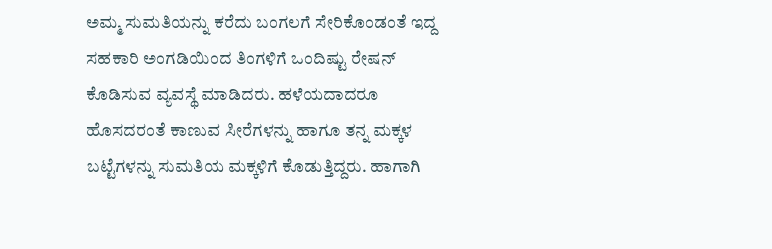ಅಮ್ಮ ಸುಮತಿಯನ್ನು ಕರೆದು ಬಂಗಲಗೆ ಸೇರಿಕೊಂಡಂತೆ ಇದ್ದ ಸಹಕಾರಿ ಅಂಗಡಿಯಿಂದ ತಿಂಗಳಿಗೆ ಒಂದಿಷ್ಟು ರೇಷನ್ ಕೊಡಿಸುವ ವ್ಯವಸ್ಥೆ ಮಾಡಿದರು. ಹಳೆಯದಾದರೂ ಹೊಸದರಂತೆ ಕಾಣುವ ಸೀರೆಗಳನ್ನು ಹಾಗೂ ತನ್ನ ಮಕ್ಕಳ ಬಟ್ಟೆಗಳನ್ನು ಸುಮತಿಯ ಮಕ್ಕಳಿಗೆ ಕೊಡುತ್ತಿದ್ದರು. ಹಾಗಾಗಿ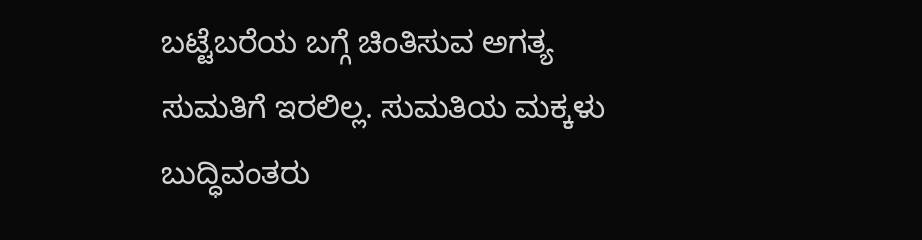ಬಟ್ಟೆಬರೆಯ ಬಗ್ಗೆ ಚಿಂತಿಸುವ ಅಗತ್ಯ ಸುಮತಿಗೆ ಇರಲಿಲ್ಲ. ಸುಮತಿಯ ಮಕ್ಕಳು ಬುದ್ಧಿವಂತರು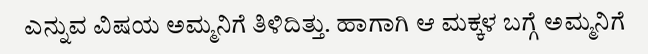ಎನ್ನುವ ವಿಷಯ ಅಮ್ಮನಿಗೆ ತಿಳಿದಿತ್ತು. ಹಾಗಾಗಿ ಆ ಮಕ್ಕಳ ಬಗ್ಗೆ ಅಮ್ಮನಿಗೆ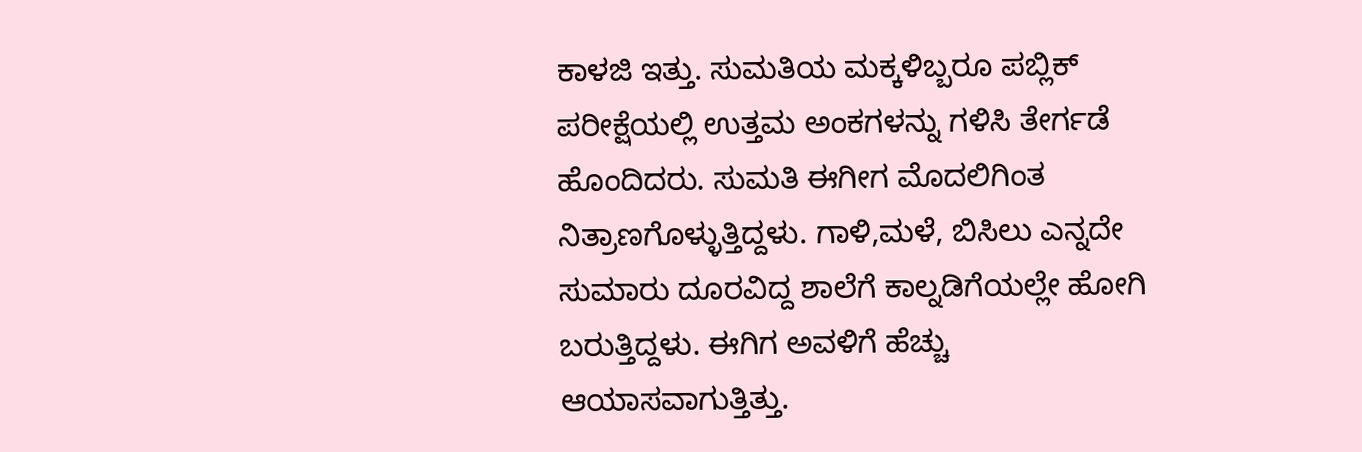ಕಾಳಜಿ ಇತ್ತು. ಸುಮತಿಯ ಮಕ್ಕಳಿಬ್ಬರೂ ಪಬ್ಲಿಕ್ ಪರೀಕ್ಷೆಯಲ್ಲಿ ಉತ್ತಮ ಅಂಕಗಳನ್ನು ಗಳಿಸಿ ತೇರ್ಗಡೆ ಹೊಂದಿದರು. ಸುಮತಿ ಈಗೀಗ ಮೊದಲಿಗಿಂತ ನಿತ್ರಾಣಗೊಳ್ಳುತ್ತಿದ್ದಳು. ಗಾಳಿ,ಮಳೆ, ಬಿಸಿಲು ಎನ್ನದೇ ಸುಮಾರು ದೂರವಿದ್ದ ಶಾಲೆಗೆ ಕಾಲ್ನಡಿಗೆಯಲ್ಲೇ ಹೋಗಿ ಬರುತ್ತಿದ್ದಳು. ಈಗಿಗ ಅವಳಿಗೆ ಹೆಚ್ಚು ಆಯಾಸವಾಗುತ್ತಿತ್ತು.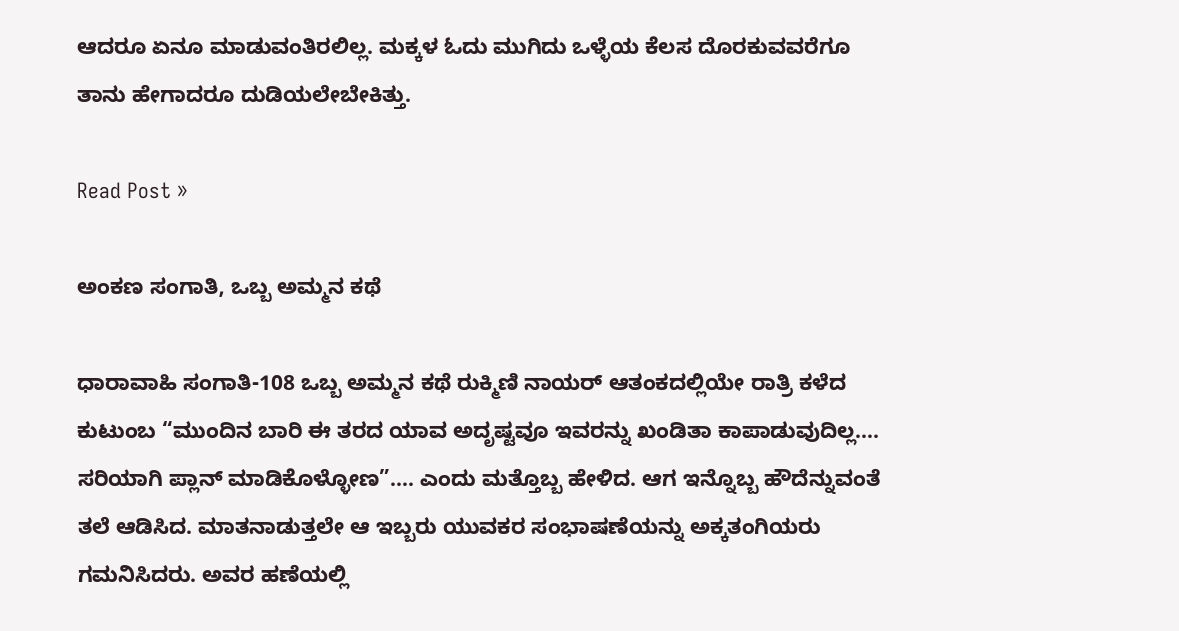ಆದರೂ ಏನೂ ಮಾಡುವಂತಿರಲಿಲ್ಲ. ಮಕ್ಕಳ ಓದು ಮುಗಿದು ಒಳ್ಳೆಯ ಕೆಲಸ ದೊರಕುವವರೆಗೂ ತಾನು ಹೇಗಾದರೂ ದುಡಿಯಲೇಬೇಕಿತ್ತು.

Read Post »

ಅಂಕಣ ಸಂಗಾತಿ, ಒಬ್ಬ ಅಮ್ಮನ ಕಥೆ

ಧಾರಾವಾಹಿ ಸಂಗಾತಿ-108 ಒಬ್ಬ ಅಮ್ಮನ ಕಥೆ ರುಕ್ಮಿಣಿ ನಾಯರ್ ಆತಂಕದಲ್ಲಿಯೇ ರಾತ್ರಿ ಕಳೆದ ಕುಟುಂಬ “ಮುಂದಿನ ಬಾರಿ ಈ ತರದ ಯಾವ ಅದೃಷ್ಟವೂ ಇವರನ್ನು ಖಂಡಿತಾ ಕಾಪಾಡುವುದಿಲ್ಲ…. ಸರಿಯಾಗಿ ಪ್ಲಾನ್ ಮಾಡಿಕೊಳ್ಳೋಣ”…. ಎಂದು ಮತ್ತೊಬ್ಬ ಹೇಳಿದ. ಆಗ ಇನ್ನೊಬ್ಬ ಹೌದೆನ್ನುವಂತೆ ತಲೆ ಆಡಿಸಿದ. ಮಾತನಾಡುತ್ತಲೇ ಆ ಇಬ್ಬರು ಯುವಕರ ಸಂಭಾಷಣೆಯನ್ನು ಅಕ್ಕತಂಗಿಯರು ಗಮನಿಸಿದರು. ಅವರ ಹಣೆಯಲ್ಲಿ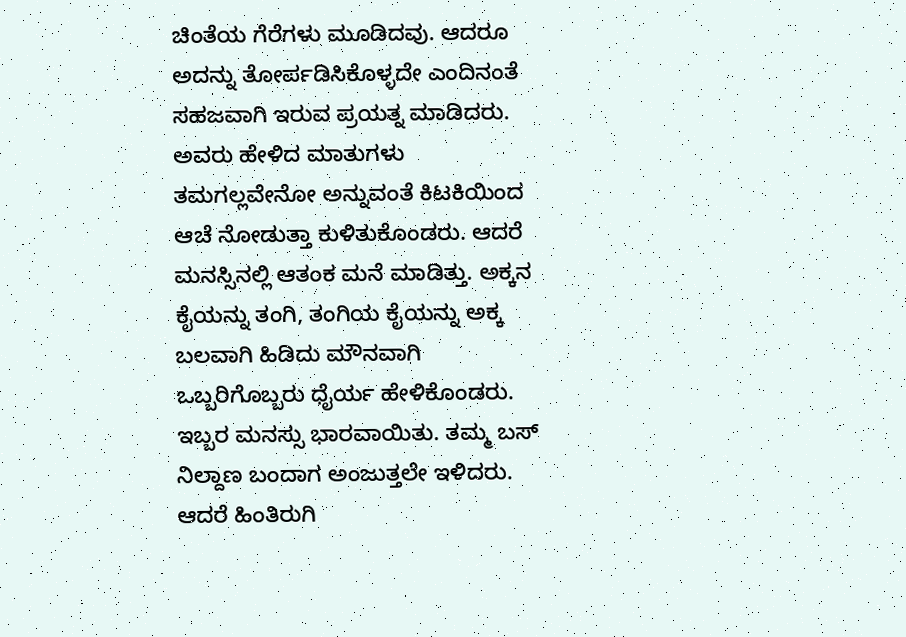ಚಿಂತೆಯ ಗೆರೆಗಳು ಮೂಡಿದವು. ಆದರೂ ಅದನ್ನು ತೋರ್ಪಡಿಸಿಕೊಳ್ಳದೇ ಎಂದಿನಂತೆ ಸಹಜವಾಗಿ ಇರುವ ಪ್ರಯತ್ನ ಮಾಡಿದರು. ಅವರು ಹೇಳಿದ ಮಾತುಗಳು ತಮಗಲ್ಲವೇನೋ ಅನ್ನುವಂತೆ ಕಿಟಕಿಯಿಂದ ಆಚೆ ನೋಡುತ್ತಾ ಕುಳಿತುಕೊಂಡರು. ಆದರೆ ಮನಸ್ಸಿನಲ್ಲಿ ಆತಂಕ ಮನೆ ಮಾಡಿತ್ತು. ಅಕ್ಕನ ಕೈಯನ್ನು ತಂಗಿ, ತಂಗಿಯ ಕೈಯನ್ನು ಅಕ್ಕ ಬಲವಾಗಿ ಹಿಡಿದು ಮೌನವಾಗಿ ಒಬ್ಬರಿಗೊಬ್ಬರು ಧೈರ್ಯ ಹೇಳಿಕೊಂಡರು.  ಇಬ್ಬರ ಮನಸ್ಸು ಭಾರವಾಯಿತು. ತಮ್ಮ ಬಸ್ ನಿಲ್ದಾಣ ಬಂದಾಗ ಅಂಜುತ್ತಲೇ ಇಳಿದರು. ಆದರೆ ಹಿಂತಿರುಗಿ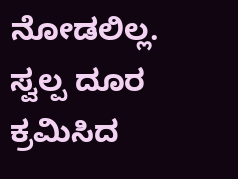ನೋಡಲಿಲ್ಲ. ಸ್ವಲ್ಪ ದೂರ ಕ್ರಮಿಸಿದ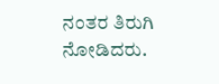ನಂತರ ತಿರುಗಿ ನೋಡಿದರು.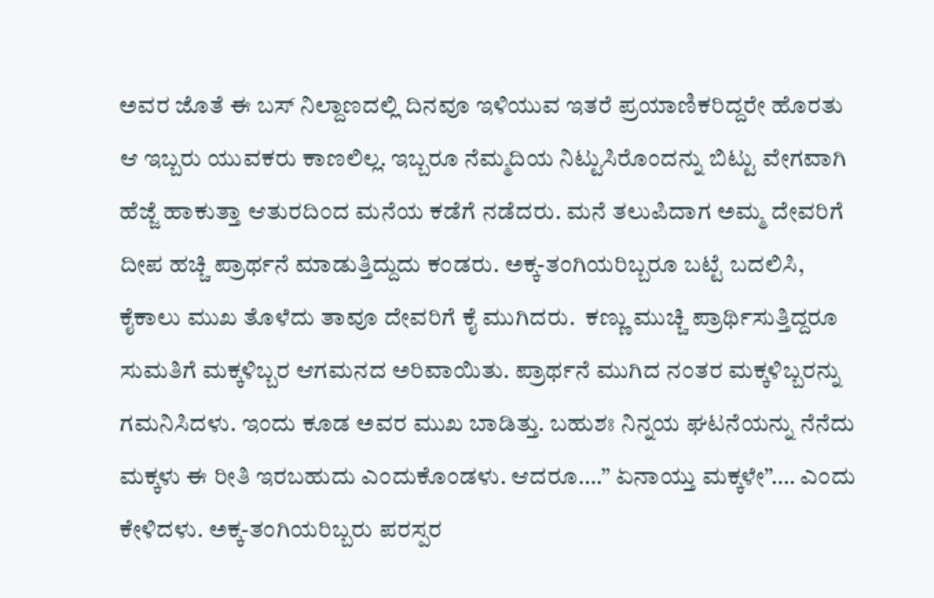ಅವರ ಜೊತೆ ಈ ಬಸ್ ನಿಲ್ದಾಣದಲ್ಲಿ ದಿನವೂ ಇಳಿಯುವ ಇತರೆ ಪ್ರಯಾಣಿಕರಿದ್ದರೇ ಹೊರತು ಆ ಇಬ್ಬರು ಯುವಕರು ಕಾಣಲಿಲ್ಲ. ಇಬ್ಬರೂ ನೆಮ್ಮದಿಯ ನಿಟ್ಟುಸಿರೊಂದನ್ನು ಬಿಟ್ಟು ವೇಗವಾಗಿ ಹೆಜ್ಜೆ ಹಾಕುತ್ತಾ ಆತುರದಿಂದ ಮನೆಯ ಕಡೆಗೆ ನಡೆದರು. ಮನೆ ತಲುಪಿದಾಗ ಅಮ್ಮ ದೇವರಿಗೆ ದೀಪ ಹಚ್ಚಿ ಪ್ರಾರ್ಥನೆ ಮಾಡುತ್ತಿದ್ದುದು ಕಂಡರು. ಅಕ್ಕ-ತಂಗಿಯರಿಬ್ಬರೂ ಬಟ್ಟೆ ಬದಲಿಸಿ, ಕೈಕಾಲು ಮುಖ ತೊಳೆದು ತಾವೂ ದೇವರಿಗೆ ಕೈ ಮುಗಿದರು.  ಕಣ್ಣು ಮುಚ್ಚಿ ಪ್ರಾರ್ಥಿಸುತ್ತಿದ್ದರೂ ಸುಮತಿಗೆ ಮಕ್ಕಳಿಬ್ಬರ ಆಗಮನದ ಅರಿವಾಯಿತು. ಪ್ರಾರ್ಥನೆ ಮುಗಿದ ನಂತರ ಮಕ್ಕಳಿಬ್ಬರನ್ನು ಗಮನಿಸಿದಳು. ಇಂದು ಕೂಡ ಅವರ ಮುಖ ಬಾಡಿತ್ತು. ಬಹುಶಃ ನಿನ್ನಯ ಘಟನೆಯನ್ನು ನೆನೆದು ಮಕ್ಕಳು ಈ ರೀತಿ ಇರಬಹುದು ಎಂದುಕೊಂಡಳು. ಆದರೂ….” ಏನಾಯ್ತು ಮಕ್ಕಳೇ”…. ಎಂದು ಕೇಳಿದಳು. ಅಕ್ಕ-ತಂಗಿಯರಿಬ್ಬರು ಪರಸ್ಪರ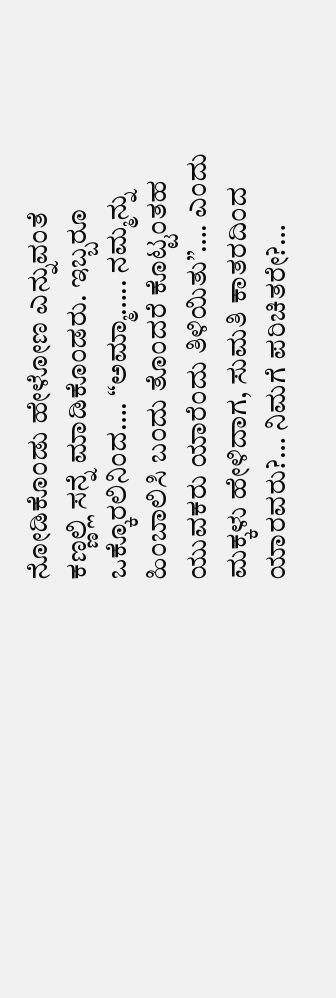ನೋಡಿಕೊಂಡು ಹೇಳೋಣ ಎನ್ನುವಂತೆ ಕಣ್ಣಲ್ಲಿ ಸನ್ನೆ ಮಾಡಿಕೊಂಡರು. ಇಬ್ಬರೂ ಒಕ್ಕೊರಲಿನಿಂದ…. “ಅಮ್ಮಾ….. ನಮ್ಮನ್ನು ಹಿಂಬಾಲಿಸಿ ಬಂದು ತೊಂದರೆ ಕೊಟ್ಟಂತಹ ಯುವಕರು ಯಾರೆಂದು ತಿಳಿಯಿತು”…. ಎಂದು ಮಕ್ಕಳು ಹೇಳಿದಾಗ, ಸುಮತಿ ಕಾತರದಿಂದ ಯಾರವರು?… ನಿಮಗೆ ಪರಿಚಿತರೇ?…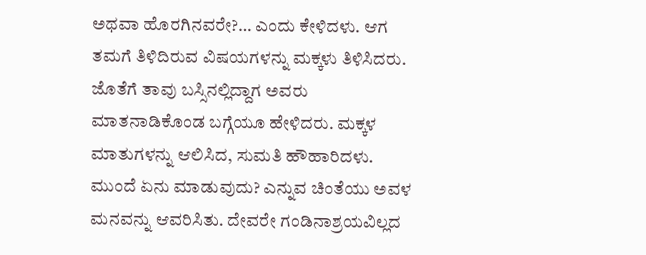ಅಥವಾ ಹೊರಗಿನವರೇ?… ಎಂದು ಕೇಳಿದಳು. ಆಗ ತಮಗೆ ತಿಳಿದಿರುವ ವಿಷಯಗಳನ್ನು ಮಕ್ಕಳು ತಿಳಿಸಿದರು. ಜೊತೆಗೆ ತಾವು ಬಸ್ಸಿನಲ್ಲಿದ್ದಾಗ ಅವರು ಮಾತನಾಡಿಕೊಂಡ ಬಗ್ಗೆಯೂ ಹೇಳಿದರು. ಮಕ್ಕಳ ಮಾತುಗಳನ್ನು ಆಲಿಸಿದ, ಸುಮತಿ ಹೌಹಾರಿದಳು. ಮುಂದೆ ಏನು ಮಾಡುವುದು? ಎನ್ನುವ ಚಿಂತೆಯು ಅವಳ ಮನವನ್ನು ಆವರಿಸಿತು. ದೇವರೇ ಗಂಡಿನಾಶ್ರಯವಿಲ್ಲದ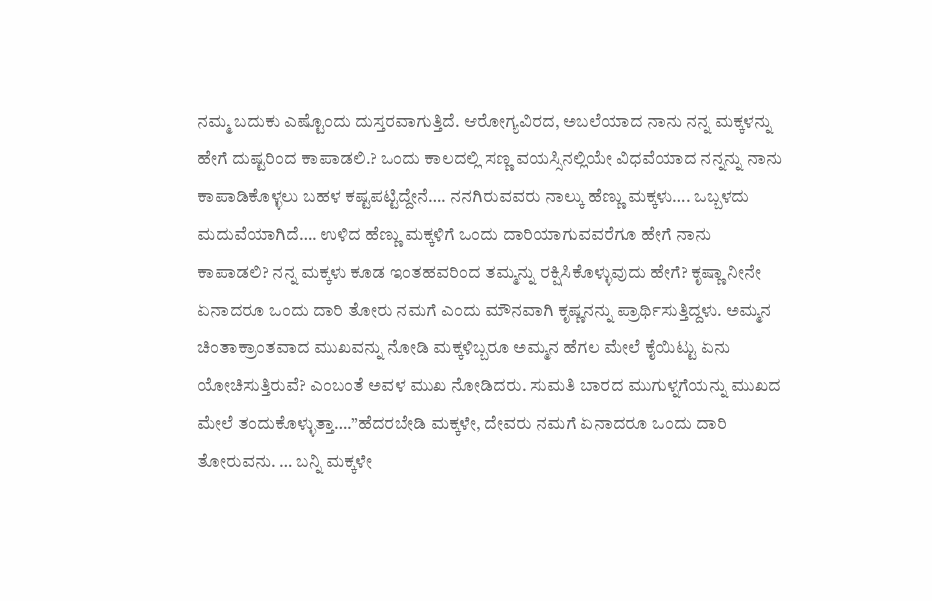ನಮ್ಮ ಬದುಕು ಎಷ್ಟೊಂದು ದುಸ್ತರವಾಗುತ್ತಿದೆ. ಆರೋಗ್ಯವಿರದ, ಅಬಲೆಯಾದ ನಾನು ನನ್ನ ಮಕ್ಕಳನ್ನು ಹೇಗೆ ದುಷ್ಟರಿಂದ ಕಾಪಾಡಲಿ.? ಒಂದು ಕಾಲದಲ್ಲಿ ಸಣ್ಣ ವಯಸ್ಸಿನಲ್ಲಿಯೇ ವಿಧವೆಯಾದ ನನ್ನನ್ನು ನಾನು ಕಾಪಾಡಿಕೊಳ್ಳಲು ಬಹಳ ಕಷ್ಟಪಟ್ಟಿದ್ದೇನೆ…. ನನಗಿರುವವರು ನಾಲ್ಕು ಹೆಣ್ಣು ಮಕ್ಕಳು…. ಒಬ್ಬಳದು ಮದುವೆಯಾಗಿದೆ…. ಉಳಿದ ಹೆಣ್ಣು ಮಕ್ಕಳಿಗೆ ಒಂದು ದಾರಿಯಾಗುವವರೆಗೂ ಹೇಗೆ ನಾನು ಕಾಪಾಡಲಿ? ನನ್ನ ಮಕ್ಕಳು ಕೂಡ ಇಂತಹವರಿಂದ ತಮ್ಮನ್ನು ರಕ್ಷಿಸಿಕೊಳ್ಳುವುದು ಹೇಗೆ? ಕೃಷ್ಣಾ ನೀನೇ ಏನಾದರೂ ಒಂದು ದಾರಿ ತೋರು ನಮಗೆ ಎಂದು ಮೌನವಾಗಿ ಕೃಷ್ಣನನ್ನು ಪ್ರಾರ್ಥಿಸುತ್ತಿದ್ದಳು. ಅಮ್ಮನ ಚಿಂತಾಕ್ರಾಂತವಾದ ಮುಖವನ್ನು ನೋಡಿ ಮಕ್ಕಳಿಬ್ಬರೂ ಅಮ್ಮನ ಹೆಗಲ ಮೇಲೆ ಕೈಯಿಟ್ಟು ಏನು ಯೋಚಿಸುತ್ತಿರುವೆ? ಎಂಬಂತೆ ಅವಳ ಮುಖ ನೋಡಿದರು. ಸುಮತಿ ಬಾರದ ಮುಗುಳ್ನಗೆಯನ್ನು ಮುಖದ ಮೇಲೆ ತಂದುಕೊಳ್ಳುತ್ತಾ….”ಹೆದರಬೇಡಿ ಮಕ್ಕಳೇ, ದೇವರು ನಮಗೆ ಏನಾದರೂ ಒಂದು ದಾರಿ ತೋರುವನು. … ಬನ್ನಿ ಮಕ್ಕಳೇ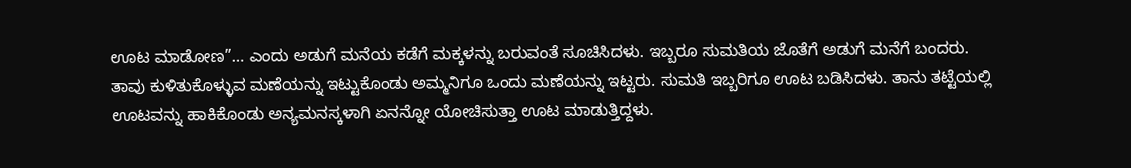ಊಟ ಮಾಡೋಣ”… ಎಂದು ಅಡುಗೆ ಮನೆಯ ಕಡೆಗೆ ಮಕ್ಕಳನ್ನು ಬರುವಂತೆ ಸೂಚಿಸಿದಳು. ಇಬ್ಬರೂ ಸುಮತಿಯ ಜೊತೆಗೆ ಅಡುಗೆ ಮನೆಗೆ ಬಂದರು. ತಾವು ಕುಳಿತುಕೊಳ್ಳುವ ಮಣೆಯನ್ನು ಇಟ್ಟುಕೊಂಡು ಅಮ್ಮನಿಗೂ ಒಂದು ಮಣೆಯನ್ನು ಇಟ್ಟರು. ಸುಮತಿ ಇಬ್ಬರಿಗೂ ಊಟ ಬಡಿಸಿದಳು. ತಾನು ತಟ್ಟೆಯಲ್ಲಿ ಊಟವನ್ನು ಹಾಕಿಕೊಂಡು ಅನ್ಯಮನಸ್ಕಳಾಗಿ ಏನನ್ನೋ ಯೋಚಿಸುತ್ತಾ ಊಟ ಮಾಡುತ್ತಿದ್ದಳು.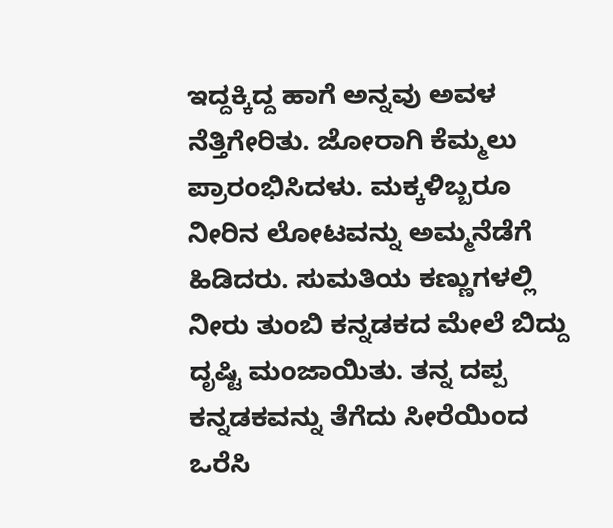ಇದ್ದಕ್ಕಿದ್ದ ಹಾಗೆ ಅನ್ನವು ಅವಳ ನೆತ್ತಿಗೇರಿತು. ಜೋರಾಗಿ ಕೆಮ್ಮಲು ಪ್ರಾರಂಭಿಸಿದಳು. ಮಕ್ಕಳಿಬ್ಬರೂ ನೀರಿನ ಲೋಟವನ್ನು ಅಮ್ಮನೆಡೆಗೆ ಹಿಡಿದರು. ಸುಮತಿಯ ಕಣ್ಣುಗಳಲ್ಲಿ ನೀರು ತುಂಬಿ ಕನ್ನಡಕದ ಮೇಲೆ ಬಿದ್ದು ದೃಷ್ಟಿ ಮಂಜಾಯಿತು. ತನ್ನ ದಪ್ಪ ಕನ್ನಡಕವನ್ನು ತೆಗೆದು ಸೀರೆಯಿಂದ ಒರೆಸಿ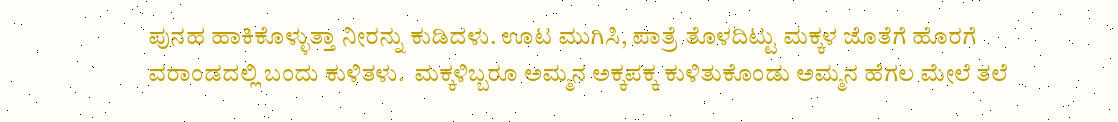ಪುನಹ ಹಾಕಿಕೊಳ್ಳುತ್ತಾ ನೀರನ್ನು ಕುಡಿದಳು. ಊಟ ಮುಗಿಸಿ, ಪಾತ್ರೆ ತೊಳದಿಟ್ಟು ಮಕ್ಕಳ ಜೊತೆಗೆ ಹೊರಗೆ ವರಾಂಡದಲ್ಲಿ ಬಂದು ಕುಳಿತಳು.  ಮಕ್ಕಳಿಬ್ಬರೂ ಅಮ್ಮನ ಅಕ್ಕಪಕ್ಕ ಕುಳಿತುಕೊಂಡು ಅಮ್ಮನ ಹೆಗಲ ಮೇಲೆ ತಲೆ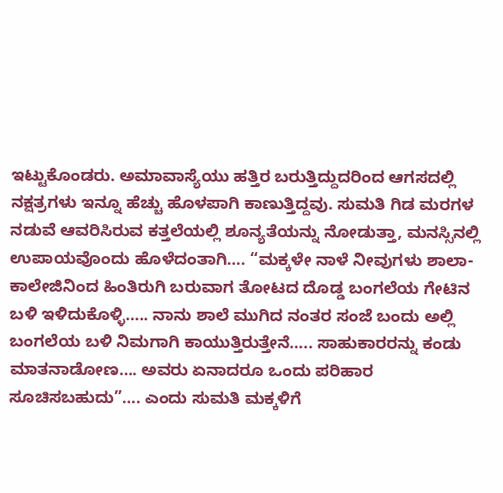ಇಟ್ಟುಕೊಂಡರು. ಅಮಾವಾಸ್ಯೆಯು ಹತ್ತಿರ ಬರುತ್ತಿದ್ದುದರಿಂದ ಆಗಸದಲ್ಲಿ ನಕ್ಷತ್ರಗಳು ಇನ್ನೂ ಹೆಚ್ಚು ಹೊಳಪಾಗಿ ಕಾಣುತ್ತಿದ್ದವು. ಸುಮತಿ ಗಿಡ ಮರಗಳ ನಡುವೆ ಆವರಿಸಿರುವ ಕತ್ತಲೆಯಲ್ಲಿ ಶೂನ್ಯತೆಯನ್ನು ನೋಡುತ್ತಾ, ಮನಸ್ಸಿನಲ್ಲಿ ಉಪಾಯವೊಂದು ಹೊಳೆದಂತಾಗಿ…. “ಮಕ್ಕಳೇ ನಾಳೆ ನೀವುಗಳು ಶಾಲಾ-ಕಾಲೇಜಿನಿಂದ ಹಿಂತಿರುಗಿ ಬರುವಾಗ ತೋಟದ ದೊಡ್ಡ ಬಂಗಲೆಯ ಗೇಟಿನ ಬಳಿ ಇಳಿದುಕೊಳ್ಳಿ….. ನಾನು ಶಾಲೆ ಮುಗಿದ ನಂತರ ಸಂಜೆ ಬಂದು ಅಲ್ಲಿ ಬಂಗಲೆಯ ಬಳಿ ನಿಮಗಾಗಿ ಕಾಯುತ್ತಿರುತ್ತೇನೆ….. ಸಾಹುಕಾರರನ್ನು ಕಂಡು ಮಾತನಾಡೋಣ…. ಅವರು ಏನಾದರೂ ಒಂದು ಪರಿಹಾರ ಸೂಚಿಸಬಹುದು”…. ಎಂದು ಸುಮತಿ ಮಕ್ಕಳಿಗೆ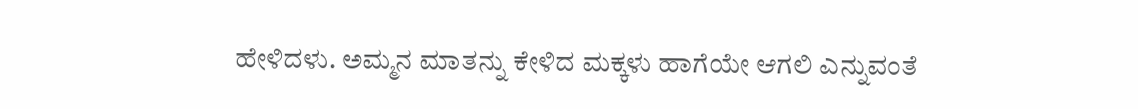ಹೇಳಿದಳು. ಅಮ್ಮನ ಮಾತನ್ನು ಕೇಳಿದ ಮಕ್ಕಳು ಹಾಗೆಯೇ ಆಗಲಿ ಎನ್ನುವಂತೆ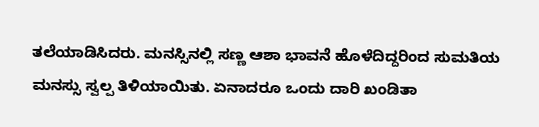ತಲೆಯಾಡಿಸಿದರು. ಮನಸ್ಸಿನಲ್ಲಿ ಸಣ್ಣ ಆಶಾ ಭಾವನೆ ಹೊಳೆದಿದ್ದರಿಂದ ಸುಮತಿಯ ಮನಸ್ಸು ಸ್ವಲ್ಪ ತಿಳಿಯಾಯಿತು. ಏನಾದರೂ ಒಂದು ದಾರಿ ಖಂಡಿತಾ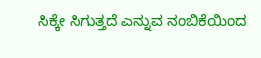ಸಿಕ್ಕೇ ಸಿಗುತ್ತದೆ ಎನ್ನುವ ನಂಬಿಕೆಯಿಂದ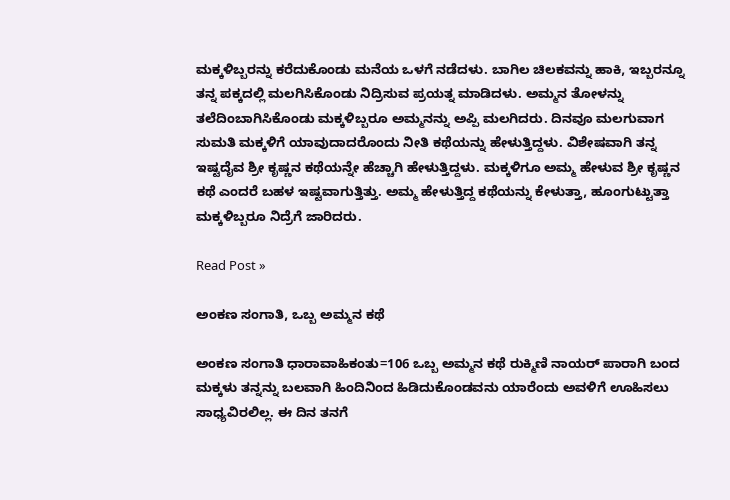ಮಕ್ಕಳಿಬ್ಬರನ್ನು ಕರೆದುಕೊಂಡು ಮನೆಯ ಒಳಗೆ ನಡೆದಳು. ಬಾಗಿಲ ಚಿಲಕವನ್ನು ಹಾಕಿ, ಇಬ್ಬರನ್ನೂ ತನ್ನ ಪಕ್ಕದಲ್ಲಿ ಮಲಗಿಸಿಕೊಂಡು ನಿದ್ರಿಸುವ ಪ್ರಯತ್ನ ಮಾಡಿದಳು. ಅಮ್ಮನ ತೋಳನ್ನು ತಲೆದಿಂಬಾಗಿಸಿಕೊಂಡು ಮಕ್ಕಳಿಬ್ಬರೂ ಅಮ್ಮನನ್ನು ಅಪ್ಪಿ ಮಲಗಿದರು. ದಿನವೂ ಮಲಗುವಾಗ ಸುಮತಿ ಮಕ್ಕಳಿಗೆ ಯಾವುದಾದರೊಂದು ನೀತಿ ಕಥೆಯನ್ನು ಹೇಳುತ್ತಿದ್ದಳು. ವಿಶೇಷವಾಗಿ ತನ್ನ ಇಷ್ಟದೈವ ಶ್ರೀ ಕೃಷ್ಣನ ಕಥೆಯನ್ನೇ ಹೆಚ್ಚಾಗಿ ಹೇಳುತ್ತಿದ್ದಳು. ಮಕ್ಕಳಿಗೂ ಅಮ್ಮ ಹೇಳುವ ಶ್ರೀ ಕೃಷ್ಣನ ಕಥೆ ಎಂದರೆ ಬಹಳ ಇಷ್ಟವಾಗುತ್ತಿತ್ತು. ಅಮ್ಮ ಹೇಳುತ್ತಿದ್ದ ಕಥೆಯನ್ನು ಕೇಳುತ್ತಾ, ಹೂಂಗುಟ್ಟುತ್ತಾ ಮಕ್ಕಳಿಬ್ಬರೂ ನಿದ್ರೆಗೆ ಜಾರಿದರು.

Read Post »

ಅಂಕಣ ಸಂಗಾತಿ, ಒಬ್ಬ ಅಮ್ಮನ ಕಥೆ

ಅಂಕಣ ಸಂಗಾತಿ ಧಾರಾವಾಹಿಕಂತು=106 ಒಬ್ಬ ಅಮ್ಮನ ಕಥೆ ರುಕ್ಮಿಣಿ ನಾಯರ್ ಪಾರಾಗಿ ಬಂದ ಮಕ್ಕಳು ತನ್ನನ್ನು ಬಲವಾಗಿ ಹಿಂದಿನಿಂದ ಹಿಡಿದುಕೊಂಡವನು ಯಾರೆಂದು ಅವಳಿಗೆ ಊಹಿಸಲು ಸಾಧ್ಯವಿರಲಿಲ್ಲ. ಈ ದಿನ ತನಗೆ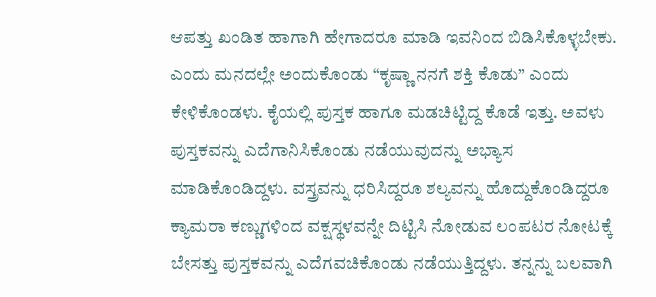ಆಪತ್ತು ಖಂಡಿತ ಹಾಗಾಗಿ ಹೇಗಾದರೂ ಮಾಡಿ ಇವನಿಂದ ಬಿಡಿಸಿಕೊಳ್ಳಬೇಕು. ಎಂದು ಮನದಲ್ಲೇ ಅಂದುಕೊಂಡು “ಕೃಷ್ಣಾ ನನಗೆ ಶಕ್ತಿ ಕೊಡು” ಎಂದು ಕೇಳಿಕೊಂಡಳು. ಕೈಯಲ್ಲಿ ಪುಸ್ತಕ ಹಾಗೂ ಮಡಚಿಟ್ಟಿದ್ದ ಕೊಡೆ ಇತ್ತು. ಅವಳು ಪುಸ್ತಕವನ್ನು ಎದೆಗಾನಿಸಿಕೊಂಡು ನಡೆಯುವುದನ್ನು ಅಭ್ಯಾಸ ಮಾಡಿಕೊಂಡಿದ್ದಳು. ವಸ್ತ್ರವನ್ನು ಧರಿಸಿದ್ದರೂ ಶಲ್ಯವನ್ನು ಹೊದ್ದುಕೊಂಡಿದ್ದರೂ ಕ್ಯಾಮರಾ ಕಣ್ಣುಗಳಿಂದ ವಕ್ಷಸ್ಥಳವನ್ನೇ ದಿಟ್ಟಿಸಿ ನೋಡುವ ಲಂಪಟರ ನೋಟಕ್ಕೆ ಬೇಸತ್ತು ಪುಸ್ತಕವನ್ನು ಎದೆಗವಚಿಕೊಂಡು ನಡೆಯುತ್ತಿದ್ದಳು. ತನ್ನನ್ನು ಬಲವಾಗಿ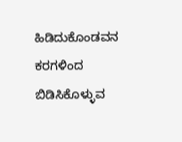ಹಿಡಿದುಕೊಂಡವನ ಕರಗಳಿಂದ ಬಿಡಿಸಿಕೊಳ್ಳುವ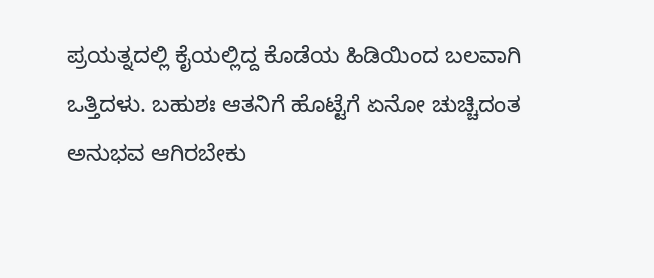ಪ್ರಯತ್ನದಲ್ಲಿ ಕೈಯಲ್ಲಿದ್ದ ಕೊಡೆಯ ಹಿಡಿಯಿಂದ ಬಲವಾಗಿ ಒತ್ತಿದಳು. ಬಹುಶಃ ಆತನಿಗೆ ಹೊಟ್ಟೆಗೆ ಏನೋ ಚುಚ್ಚಿದಂತ ಅನುಭವ ಆಗಿರಬೇಕು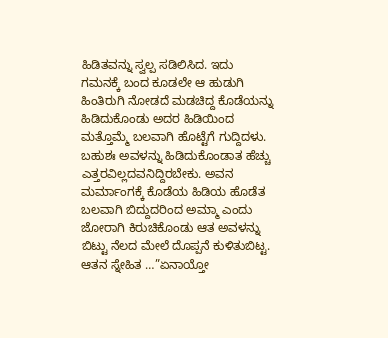ಹಿಡಿತವನ್ನು ಸ್ವಲ್ಪ ಸಡಿಲಿಸಿದ. ಇದು ಗಮನಕ್ಕೆ ಬಂದ ಕೂಡಲೇ ಆ ಹುಡುಗಿ ಹಿಂತಿರುಗಿ ನೋಡದೆ ಮಡಚಿದ್ದ ಕೊಡೆಯನ್ನು ಹಿಡಿದುಕೊಂಡು ಅದರ ಹಿಡಿಯಿಂದ ಮತ್ತೊಮ್ಮೆ ಬಲವಾಗಿ ಹೊಟ್ಟೆಗೆ ಗುದ್ದಿದಳು. ಬಹುಶಃ ಅವಳನ್ನು ಹಿಡಿದುಕೊಂಡಾತ ಹೆಚ್ಚು ಎತ್ತರವಿಲ್ಲದವನಿದ್ದಿರಬೇಕು. ಅವನ ಮರ್ಮಾಂಗಕ್ಕೆ ಕೊಡೆಯ ಹಿಡಿಯ ಹೊಡೆತ ಬಲವಾಗಿ ಬಿದ್ದುದರಿಂದ ಅಮ್ಮಾ ಎಂದು ಜೋರಾಗಿ ಕಿರುಚಿಕೊಂಡು ಆತ ಅವಳನ್ನು ಬಿಟ್ಟು ನೆಲದ ಮೇಲೆ ದೊಪ್ಪನೆ ಕುಳಿತುಬಿಟ್ಟ.  ಆತನ ಸ್ನೇಹಿತ …”ಏನಾಯ್ತೋ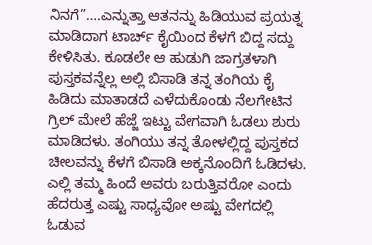ನಿನಗೆ”….ಎನ್ನುತ್ತಾ ಆತನನ್ನು ಹಿಡಿಯುವ ಪ್ರಯತ್ನ ಮಾಡಿದಾಗ ಟಾರ್ಚ್ ಕೈಯಿಂದ ಕೆಳಗೆ ಬಿದ್ದ ಸದ್ದು ಕೇಳಿಸಿತು. ಕೂಡಲೇ ಆ ಹುಡುಗಿ ಜಾಗ್ರತಳಾಗಿ ಪುಸ್ತಕವನ್ನೆಲ್ಲ ಅಲ್ಲಿ ಬಿಸಾಡಿ ತನ್ನ ತಂಗಿಯ ಕೈ ಹಿಡಿದು ಮಾತಾಡದೆ ಎಳೆದುಕೊಂಡು ನೆಲಗೇಟಿನ ಗ್ರಿಲ್ ಮೇಲೆ ಹೆಜ್ಜೆ ಇಟ್ಟು ವೇಗವಾಗಿ ಓಡಲು ಶುರು ಮಾಡಿದಳು. ತಂಗಿಯು ತನ್ನ ತೋಳಲ್ಲಿದ್ದ ಪುಸ್ತಕದ ಚೀಲವನ್ನು ಕೆಳಗೆ ಬಿಸಾಡಿ ಅಕ್ಕನೊಂದಿಗೆ ಓಡಿದಳು. ಎಲ್ಲಿ ತಮ್ಮ ಹಿಂದೆ ಅವರು ಬರುತ್ತಿವರೋ ಎಂದು ಹೆದರುತ್ತ ಎಷ್ಟು ಸಾಧ್ಯವೋ ಅಷ್ಟು ವೇಗದಲ್ಲಿ ಓಡುವ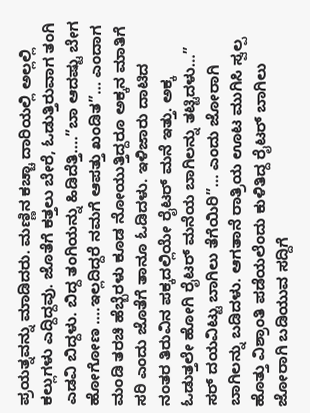ಪ್ರಯತ್ನವನ್ನು ಮಾಡಿದರು. ಮಣ್ಣಿನ ಕಚ್ಚಾ ದಾರಿಯಲ್ಲಿ ಅಲ್ಲಲ್ಲಿ ಕಲ್ಲುಗಳು ಎದ್ದಿದ್ದವು. ಜೊತೆಗೆ ಕತ್ತಲು ಬೇರೆ, ಓಡುತ್ತಿರುವಾಗ ತಂಗಿ ಎಡವಿ ಬಿದ್ದಳು. ಬಿದ್ದ ತಂಗಿಯನ್ನು ಹಿಡಿದೆತ್ತಿ….”ಬಾ ಆದಷ್ಟು ಬೇಗ ಹೋಗೋಣ ….ಇಲ್ಲದಿದ್ದರೆ ನಮಗೆ ಆಪತ್ತು ಖಂಡಿತ”… ಎಂದಾಗ ಮಂಡಿ ತರಚಿ ಹೆಬ್ಬೆರಳು ಕೂಡ ನೋಯುತ್ತಿದ್ದರೂ ಅಕ್ಕನ ಮಾತಿಗೆ ಸರಿ ಎಂದು ಜೊತೆಗೆ ತಾನೂ ಓಡಿದಳು. ಇಳಿಜಾರು ದಾಟಿದ ನಂತರ ತಿರುವಿನ ಪಕ್ಕದಲ್ಲಿಯೇ ರೈಟರ್ ಮನೆ ಇತ್ತು. ಅಕ್ಕ ಓಡುತ್ತಲೇ ಹೋಗಿ ರೈಟರ್ ಮನೆಯ ಬಾಗಿಲನ್ನು ತಟ್ಟಿದಳು…” ಸರ್ ದಯವಿಟ್ಟು ಬಾಗಿಲು ತೆಗೆಯಿರಿ”… ಎಂದು ಜೋರಾಗಿ ಬಾಗಿಲನ್ನು ಬಡಿದಳು. ಆಗತಾನೆ ರಾತ್ರಿಯ ಊಟ ಮುಗಿಸಿ ಸ್ವಲ್ಪ ಹೊತ್ತು ವಿಶ್ರಾಂತಿ ಪಡೆಯಲೆಂದು ಕುಳಿತಿದ್ದ ರೈಟರ್ ಬಾಗಿಲು ಜೋರಾಗಿ ಬಡಿಯುವ ಸದ್ದಿಗೆ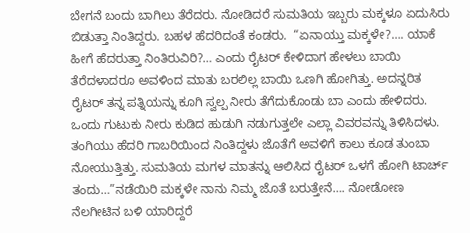ಬೇಗನೆ ಬಂದು ಬಾಗಿಲು ತೆರೆದರು. ನೋಡಿದರೆ ಸುಮತಿಯ ಇಬ್ಬರು ಮಕ್ಕಳೂ ಏದುಸಿರು ಬಿಡುತ್ತಾ ನಿಂತಿದ್ದರು. ಬಹಳ ಹೆದರಿದಂತೆ ಕಂಡರು.  “ಏನಾಯ್ತು ಮಕ್ಕಳೇ?…. ಯಾಕೆ ಹೀಗೆ ಹೆದರುತ್ತಾ ನಿಂತಿರುವಿರಿ?… ಎಂದು ರೈಟರ್ ಕೇಳಿದಾಗ ಹೇಳಲು ಬಾಯಿ ತೆರೆದಳಾದರೂ ಅವಳಿಂದ ಮಾತು ಬರಲಿಲ್ಲ ಬಾಯಿ ಒಣಗಿ ಹೋಗಿತ್ತು. ಅದನ್ನರಿತ ರೈಟರ್ ತನ್ನ ಪತ್ನಿಯನ್ನು ಕೂಗಿ ಸ್ವಲ್ಪ ನೀರು ತೆಗೆದುಕೊಂಡು ಬಾ ಎಂದು ಹೇಳಿದರು. ಒಂದು ಗುಟುಕು ನೀರು ಕುಡಿದ ಹುಡುಗಿ ನಡುಗುತ್ತಲೇ ಎಲ್ಲಾ ವಿವರವನ್ನು ತಿಳಿಸಿದಳು. ತಂಗಿಯು ಹೆದರಿ ಗಾಬರಿಯಿಂದ ನಿಂತಿದ್ದಳು ಜೊತೆಗೆ ಅವಳಿಗೆ ಕಾಲು ಕೂಡ ತುಂಬಾ ನೋಯುತ್ತಿತ್ತು. ಸುಮತಿಯ ಮಗಳ ಮಾತನ್ನು ಆಲಿಸಿದ ರೈಟರ್ ಒಳಗೆ ಹೋಗಿ ಟಾರ್ಚ್ ತಂದು…”ನಡೆಯಿರಿ ಮಕ್ಕಳೇ ನಾನು ನಿಮ್ಮ ಜೊತೆ ಬರುತ್ತೇನೆ…. ನೋಡೋಣ ನೆಲಗೀಟಿನ ಬಳಿ ಯಾರಿದ್ದರೆ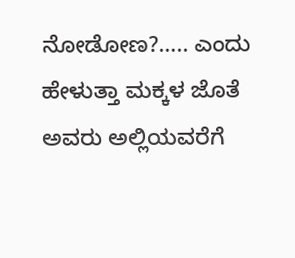ನೋಡೋಣ?….. ಎಂದು ಹೇಳುತ್ತಾ ಮಕ್ಕಳ ಜೊತೆ ಅವರು ಅಲ್ಲಿಯವರೆಗೆ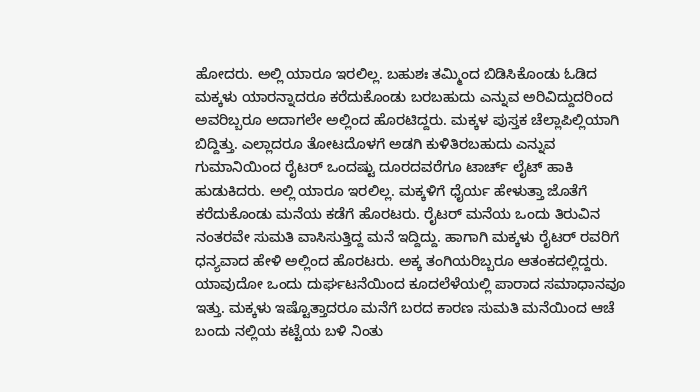ಹೋದರು. ಅಲ್ಲಿ ಯಾರೂ ಇರಲಿಲ್ಲ. ಬಹುಶಃ ತಮ್ಮಿಂದ ಬಿಡಿಸಿಕೊಂಡು ಓಡಿದ ಮಕ್ಕಳು ಯಾರನ್ನಾದರೂ ಕರೆದುಕೊಂಡು ಬರಬಹುದು ಎನ್ನುವ ಅರಿವಿದ್ದುದರಿಂದ ಅವರಿಬ್ಬರೂ ಅದಾಗಲೇ ಅಲ್ಲಿಂದ ಹೊರಟಿದ್ದರು. ಮಕ್ಕಳ ಪುಸ್ತಕ ಚೆಲ್ಲಾಪಿಲ್ಲಿಯಾಗಿ ಬಿದ್ದಿತ್ತು. ಎಲ್ಲಾದರೂ ತೋಟದೊಳಗೆ ಅಡಗಿ ಕುಳಿತಿರಬಹುದು ಎನ್ನುವ ಗುಮಾನಿಯಿಂದ ರೈಟರ್ ಒಂದಷ್ಟು ದೂರದವರೆಗೂ ಟಾರ್ಚ್ ಲೈಟ್ ಹಾಕಿ ಹುಡುಕಿದರು. ಅಲ್ಲಿ ಯಾರೂ ಇರಲಿಲ್ಲ. ಮಕ್ಕಳಿಗೆ ಧೈರ್ಯ ಹೇಳುತ್ತಾ ಜೊತೆಗೆ ಕರೆದುಕೊಂಡು ಮನೆಯ ಕಡೆಗೆ ಹೊರಟರು. ರೈಟರ್ ಮನೆಯ ಒಂದು ತಿರುವಿನ ನಂತರವೇ ಸುಮತಿ ವಾಸಿಸುತ್ತಿದ್ದ ಮನೆ ಇದ್ದಿದ್ದು. ಹಾಗಾಗಿ ಮಕ್ಕಳು ರೈಟರ್ ರವರಿಗೆ ಧನ್ಯವಾದ ಹೇಳಿ ಅಲ್ಲಿಂದ ಹೊರಟರು. ಅಕ್ಕ ತಂಗಿಯರಿಬ್ಬರೂ ಆತಂಕದಲ್ಲಿದ್ದರು. ಯಾವುದೋ ಒಂದು ದುರ್ಘಟನೆಯಿಂದ ಕೂದಲೆಳೆಯಲ್ಲಿ ಪಾರಾದ ಸಮಾಧಾನವೂ ಇತ್ತು. ಮಕ್ಕಳು ಇಷ್ಟೊತ್ತಾದರೂ ಮನೆಗೆ ಬರದ ಕಾರಣ ಸುಮತಿ ಮನೆಯಿಂದ ಆಚೆ ಬಂದು ನಲ್ಲಿಯ ಕಟ್ಟೆಯ ಬಳಿ ನಿಂತು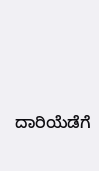ದಾರಿಯೆಡೆಗೆ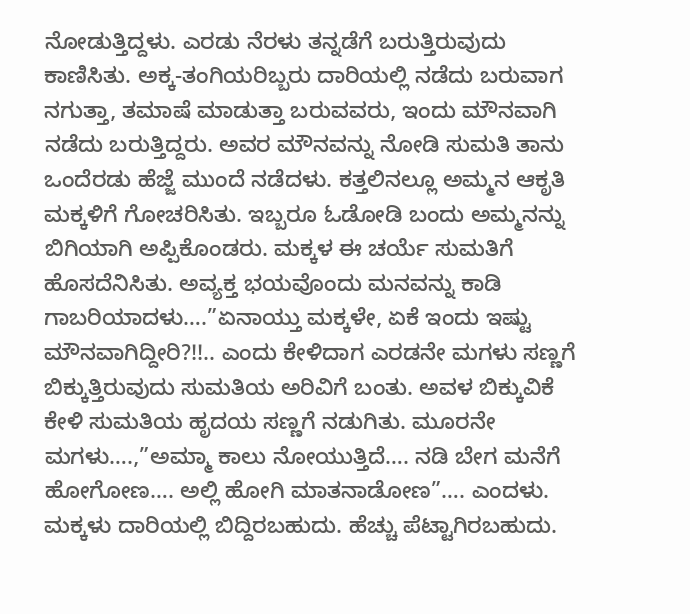ನೋಡುತ್ತಿದ್ದಳು. ಎರಡು ನೆರಳು ತನ್ನಡೆಗೆ ಬರುತ್ತಿರುವುದು ಕಾಣಿಸಿತು. ಅಕ್ಕ-ತಂಗಿಯರಿಬ್ಬರು ದಾರಿಯಲ್ಲಿ ನಡೆದು ಬರುವಾಗ ನಗುತ್ತಾ, ತಮಾಷೆ ಮಾಡುತ್ತಾ ಬರುವವರು, ಇಂದು ಮೌನವಾಗಿ ನಡೆದು ಬರುತ್ತಿದ್ದರು. ಅವರ ಮೌನವನ್ನು ನೋಡಿ ಸುಮತಿ ತಾನು ಒಂದೆರಡು ಹೆಜ್ಜೆ ಮುಂದೆ ನಡೆದಳು. ಕತ್ತಲಿನಲ್ಲೂ ಅಮ್ಮನ ಆಕೃತಿ ಮಕ್ಕಳಿಗೆ ಗೋಚರಿಸಿತು. ಇಬ್ಬರೂ ಓಡೋಡಿ ಬಂದು ಅಮ್ಮನನ್ನು ಬಿಗಿಯಾಗಿ ಅಪ್ಪಿಕೊಂಡರು. ಮಕ್ಕಳ ಈ ಚರ್ಯೆ ಸುಮತಿಗೆ ಹೊಸದೆನಿಸಿತು. ಅವ್ಯಕ್ತ ಭಯವೊಂದು ಮನವನ್ನು ಕಾಡಿ ಗಾಬರಿಯಾದಳು….”ಏನಾಯ್ತು ಮಕ್ಕಳೇ, ಏಕೆ ಇಂದು ಇಷ್ಟು ಮೌನವಾಗಿದ್ದೀರಿ?!!.. ಎಂದು ಕೇಳಿದಾಗ ಎರಡನೇ ಮಗಳು ಸಣ್ಣಗೆ ಬಿಕ್ಕುತ್ತಿರುವುದು ಸುಮತಿಯ ಅರಿವಿಗೆ ಬಂತು. ಅವಳ ಬಿಕ್ಕುವಿಕೆ ಕೇಳಿ ಸುಮತಿಯ ಹೃದಯ ಸಣ್ಣಗೆ ನಡುಗಿತು. ಮೂರನೇ ಮಗಳು….,”ಅಮ್ಮಾ ಕಾಲು ನೋಯುತ್ತಿದೆ…. ನಡಿ ಬೇಗ ಮನೆಗೆ ಹೋಗೋಣ…. ಅಲ್ಲಿ ಹೋಗಿ ಮಾತನಾಡೋಣ”…. ಎಂದಳು. ಮಕ್ಕಳು ದಾರಿಯಲ್ಲಿ ಬಿದ್ದಿರಬಹುದು. ಹೆಚ್ಚು ಪೆಟ್ಟಾಗಿರಬಹುದು.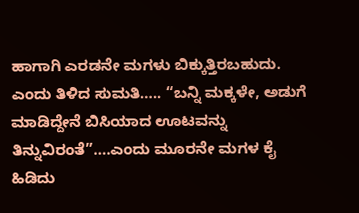ಹಾಗಾಗಿ ಎರಡನೇ ಮಗಳು ಬಿಕ್ಕುತ್ತಿರಬಹುದು. ಎಂದು ತಿಳಿದ ಸುಮತಿ….. “ಬನ್ನಿ ಮಕ್ಕಳೇ, ಅಡುಗೆ ಮಾಡಿದ್ದೇನೆ ಬಿಸಿಯಾದ ಊಟವನ್ನು ತಿನ್ನುವಿರಂತೆ”….ಎಂದು ಮೂರನೇ ಮಗಳ ಕೈ ಹಿಡಿದು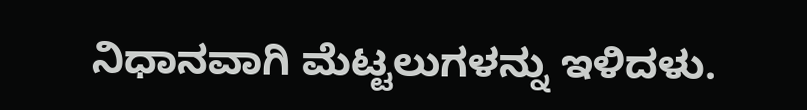ನಿಧಾನವಾಗಿ ಮೆಟ್ಟಲುಗಳನ್ನು ಇಳಿದಳು.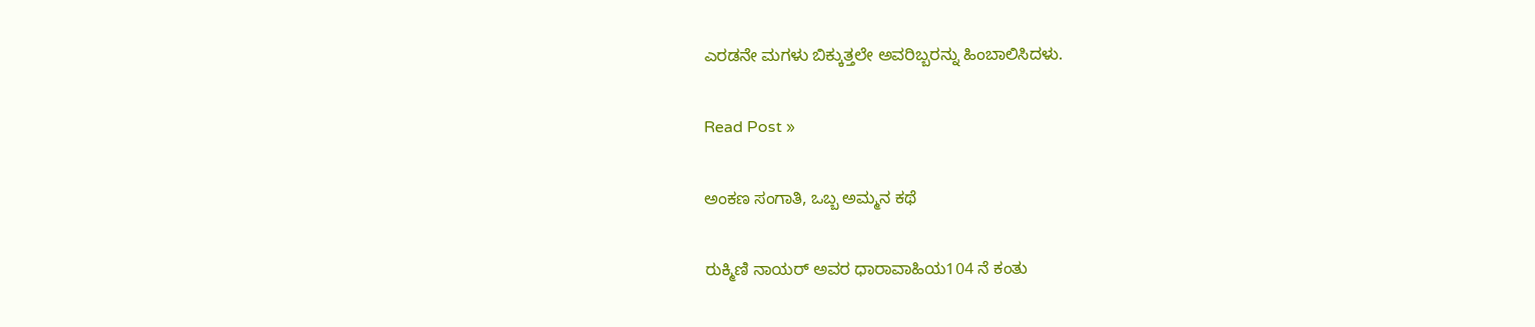ಎರಡನೇ ಮಗಳು ಬಿಕ್ಕುತ್ತಲೇ ಅವರಿಬ್ಬರನ್ನು ಹಿಂಬಾಲಿಸಿದಳು.

Read Post »

ಅಂಕಣ ಸಂಗಾತಿ, ಒಬ್ಬ ಅಮ್ಮನ ಕಥೆ

ರುಕ್ಮಿಣಿ ನಾಯರ್‌ ಅವರ ಧಾರಾವಾಹಿಯ104 ನೆ ಕಂತು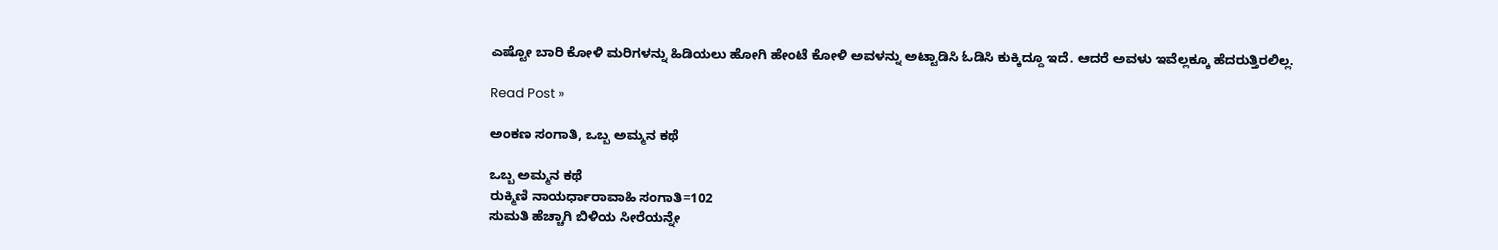ಎಷ್ಟೋ ಬಾರಿ ಕೋಳಿ ಮರಿಗಳನ್ನು ಹಿಡಿಯಲು ಹೋಗಿ ಹೇಂಟೆ ಕೋಳಿ ಅವಳನ್ನು ಅಟ್ಟಾಡಿಸಿ ಓಡಿಸಿ ಕುಕ್ಕಿದ್ದೂ ಇದೆ. ಆದರೆ ಅವಳು ಇವೆಲ್ಲಕ್ಕೂ ಹೆದರುತ್ತಿರಲಿಲ್ಲ.

Read Post »

ಅಂಕಣ ಸಂಗಾತಿ, ಒಬ್ಬ ಅಮ್ಮನ ಕಥೆ

ಒಬ್ಬ ಅಮ್ಮನ ಕಥೆ
ರುಕ್ಮಿಣಿ ನಾಯರ್ಧಾರಾವಾಹಿ ಸಂಗಾತಿ=102
ಸುಮತಿ ಹೆಚ್ಚಾಗಿ ಬಿಳಿಯ ಸೀರೆಯನ್ನೇ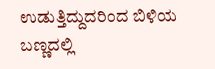ಉಡುತ್ತಿದ್ದುದರಿಂದ ಬಿಳಿಯ ಬಣ್ಣದಲ್ಲಿ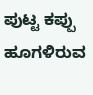ಪುಟ್ಟ ಕಪ್ಪು ಹೂಗಳಿರುವ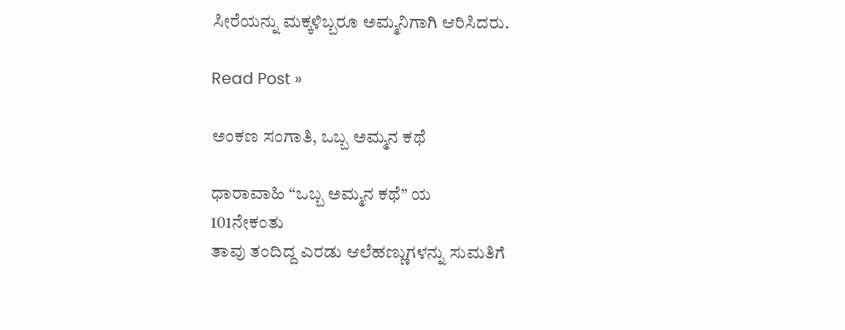ಸೀರೆಯನ್ನು ಮಕ್ಕಳಿಬ್ಬರೂ ಅಮ್ಮನಿಗಾಗಿ ಆರಿಸಿದರು.

Read Post »

ಅಂಕಣ ಸಂಗಾತಿ, ಒಬ್ಬ ಅಮ್ಮನ ಕಥೆ

ಧಾರಾವಾಹಿ “ಒಬ್ಬ ಅಮ್ಮನ ಕಥೆ” ಯ
101ನೇಕಂತು
ತಾವು ತಂದಿದ್ದ ಎರಡು ಆಲೆಹಣ್ಣುಗಳನ್ನು ಸುಮತಿಗೆ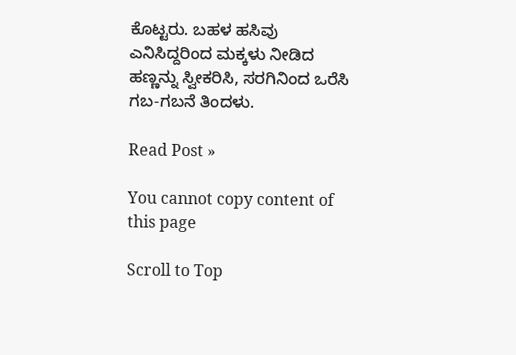ಕೊಟ್ಟರು. ಬಹಳ ಹಸಿವು ಎನಿಸಿದ್ದರಿಂದ ಮಕ್ಕಳು ನೀಡಿದ ಹಣ್ಣನ್ನು ಸ್ವೀಕರಿಸಿ, ಸರಗಿನಿಂದ ಒರೆಸಿ ಗಬ-ಗಬನೆ ತಿಂದಳು.

Read Post »

You cannot copy content of this page

Scroll to Top